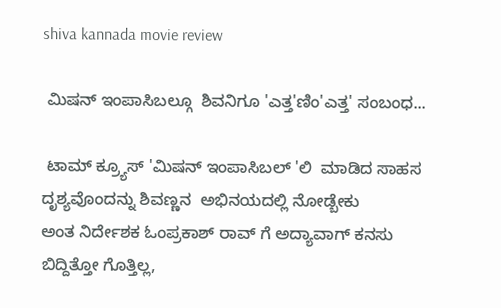shiva kannada movie review

 ಮಿಷನ್ ಇಂಪಾಸಿಬಲ್ಗೂ  ಶಿವನಿಗೂ 'ಎತ್ತ'ಣಿಂ'ಎತ್ತ' ಸಂಬಂಧ...

 ಟಾಮ್ ಕ್ರ್ಯೂಸ್ 'ಮಿಷನ್ ಇಂಪಾಸಿಬಲ್ 'ಲಿ  ಮಾಡಿದ ಸಾಹಸ ದೃಶ್ಯವೊಂದನ್ನು ಶಿವಣ್ಣನ  ಅಭಿನಯದಲ್ಲಿ ನೋಡ್ಬೇಕು
ಅಂತ ನಿರ್ದೇಶಕ ಓಂಪ್ರಕಾಶ್ ರಾವ್ ಗೆ ಅದ್ಯಾವಾಗ್ ಕನಸು ಬಿದ್ದಿತ್ತೋ ಗೊತ್ತಿಲ್ಲ,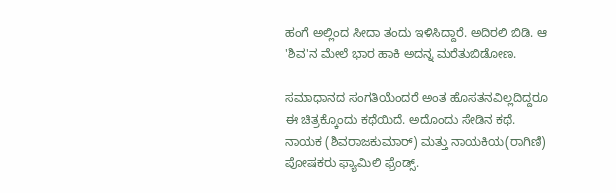ಹಂಗೆ ಅಲ್ಲಿಂದ ಸೀದಾ ತಂದು ಇಳಿಸಿದ್ದಾರೆ. ಅದಿರಲಿ ಬಿಡಿ. ಆ 'ಶಿವ'ನ ಮೇಲೆ ಭಾರ ಹಾಕಿ ಅದನ್ನ ಮರೆತುಬಿಡೋಣ.

ಸಮಾಧಾನದ ಸಂಗತಿಯೆಂದರೆ ಅಂತ ಹೊಸತನವಿಲ್ಲದಿದ್ದರೂ ಈ ಚಿತ್ರಕ್ಕೊಂದು ಕಥೆಯಿದೆ. ಅದೊಂದು ಸೇಡಿನ ಕಥೆ.
ನಾಯಕ (ಶಿವರಾಜಕುಮಾರ್) ಮತ್ತು ನಾಯಕಿಯ(ರಾಗಿಣಿ) ಪೋಷಕರು ಫ್ಯಾಮಿಲಿ ಫ್ರೆಂಡ್ಸ್.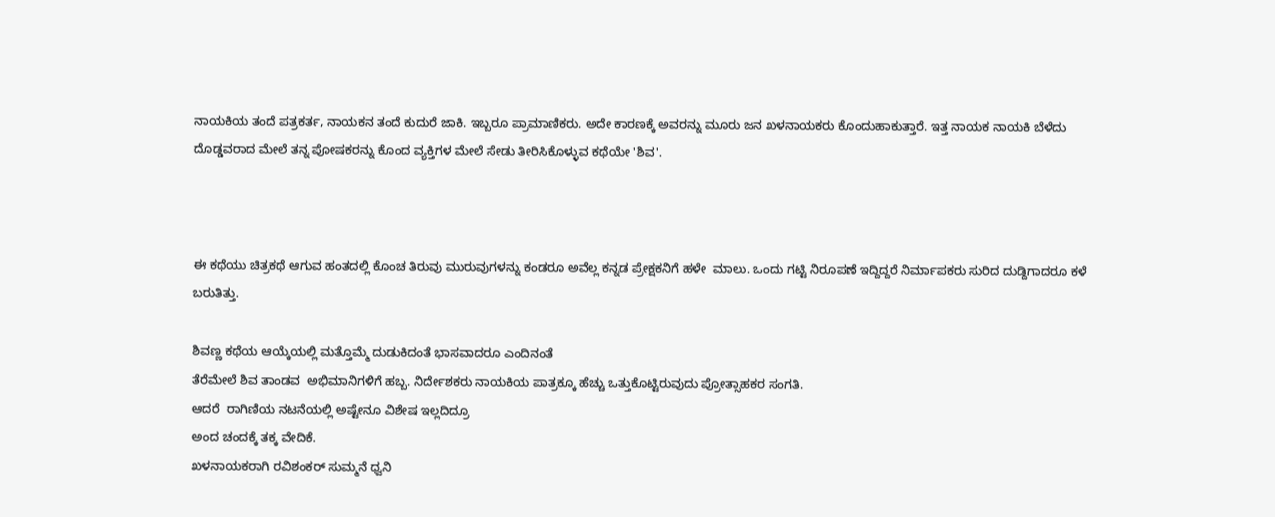ನಾಯಕಿಯ ತಂದೆ ಪತ್ರಕರ್ತ, ನಾಯಕನ ತಂದೆ ಕುದುರೆ ಜಾಕಿ. ಇಬ್ಬರೂ ಪ್ರಾಮಾಣಿಕರು. ಅದೇ ಕಾರಣಕ್ಕೆ ಅವರನ್ನು ಮೂರು ಜನ ಖಳನಾಯಕರು ಕೊಂದುಹಾಕುತ್ತಾರೆ. ಇತ್ತ ನಾಯಕ ನಾಯಕಿ ಬೆಳೆದು ದೊಡ್ಡವರಾದ ಮೇಲೆ ತನ್ನ ಪೋಷಕರನ್ನು ಕೊಂದ ವ್ಯಕ್ತಿಗಳ ಮೇಲೆ ಸೇಡು ತೀರಿಸಿಕೊಳ್ಳುವ ಕಥೆಯೇ 'ಶಿವ'.



ಈ ಕಥೆಯು ಚಿತ್ರಕಥೆ ಆಗುವ ಹಂತದಲ್ಲಿ ಕೊಂಚ ತಿರುವು ಮುರುವುಗಳನ್ನು ಕಂಡರೂ ಅವೆಲ್ಲ ಕನ್ನಡ ಪ್ರೇಕ್ಷಕನಿಗೆ ಹಳೇ  ಮಾಲು. ಒಂದು ಗಟ್ಟಿ ನಿರೂಪಣೆ ಇದ್ದಿದ್ದರೆ ನಿರ್ಮಾಪಕರು ಸುರಿದ ದುಡ್ದಿಗಾದರೂ ಕಳೆ ಬರುತಿತ್ತು.

ಶಿವಣ್ಣ ಕಥೆಯ ಆಯ್ಕೆಯಲ್ಲಿ ಮತ್ತೊಮ್ಮೆ ದುಡುಕಿದಂತೆ ಭಾಸವಾದರೂ ಎಂದಿನಂತೆ
ತೆರೆಮೇಲೆ ಶಿವ ತಾಂಡವ  ಅಭಿಮಾನಿಗಳಿಗೆ ಹಬ್ಬ. ನಿರ್ದೇಶಕರು ನಾಯಕಿಯ ಪಾತ್ರಕ್ಕೂ ಹೆಚ್ಚು ಒತ್ತುಕೊಟ್ಟಿರುವುದು ಪ್ರೋತ್ಸಾಹಕರ ಸಂಗತಿ.
ಆದರೆ  ರಾಗಿಣಿಯ ನಟನೆಯಲ್ಲಿ ಅಷ್ಟೇನೂ ವಿಶೇಷ ಇಲ್ಲದಿದ್ರೂ
ಅಂದ ಚಂದಕ್ಕೆ ತಕ್ಕ ವೇದಿಕೆ.
ಖಳನಾಯಕರಾಗಿ ರವಿಶಂಕರ್ ಸುಮ್ಮನೆ ಧ್ವನಿ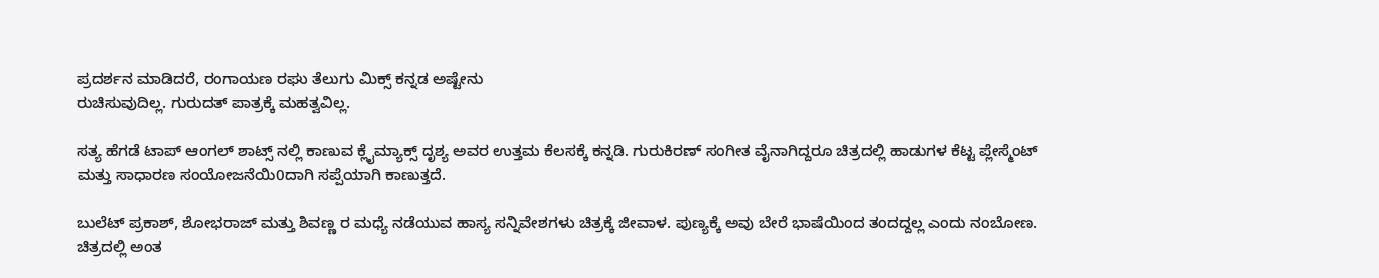ಪ್ರದರ್ಶನ ಮಾಡಿದರೆ, ರಂಗಾಯಣ ರಘು ತೆಲುಗು ಮಿಕ್ಸ್ ಕನ್ನಡ ಅಷ್ಟೇನು
ರುಚಿಸುವುದಿಲ್ಲ. ಗುರುದತ್ ಪಾತ್ರಕ್ಕೆ ಮಹತ್ವವಿಲ್ಲ.

ಸತ್ಯ ಹೆಗಡೆ ಟಾಪ್ ಆಂಗಲ್ ಶಾಟ್ಸ್ ನಲ್ಲಿ ಕಾಣುವ ಕ್ಲೈಮ್ಯಾಕ್ಸ್ ದೃಶ್ಯ ಅವರ ಉತ್ತಮ ಕೆಲಸಕ್ಕೆ ಕನ್ನಡಿ. ಗುರುಕಿರಣ್ ಸಂಗೀತ ವೈನಾಗಿದ್ದರೂ ಚಿತ್ರದಲ್ಲಿ ಹಾಡುಗಳ ಕೆಟ್ಟ ಪ್ಲೇಸ್ಮೆಂಟ್ ಮತ್ತು ಸಾಧಾರಣ ಸಂಯೋಜನೆಯಿ0ದಾಗಿ ಸಪ್ಪೆಯಾಗಿ ಕಾಣುತ್ತದೆ.

ಬುಲೆಟ್ ಪ್ರಕಾಶ್, ಶೋಭರಾಜ್ ಮತ್ತು ಶಿವಣ್ಣ ರ ಮಧ್ಯೆ ನಡೆಯುವ ಹಾಸ್ಯ ಸನ್ನಿವೇಶಗಳು ಚಿತ್ರಕ್ಕೆ ಜೀವಾಳ. ಪುಣ್ಯಕ್ಕೆ ಅವು ಬೇರೆ ಭಾಷೆಯಿಂದ ತಂದದ್ದಲ್ಲ ಎಂದು ನಂಬೋಣ.
ಚಿತ್ರದಲ್ಲಿ ಅಂತ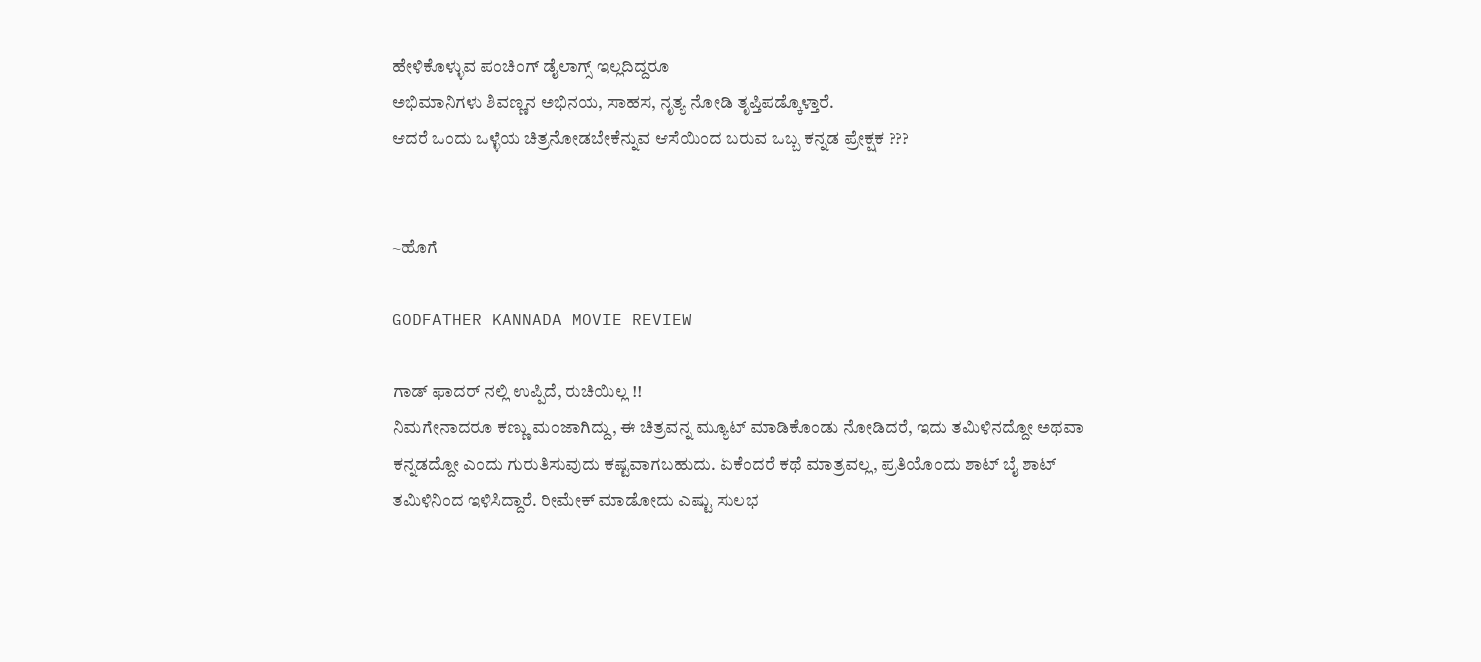ಹೇಳಿಕೊಳ್ಳುವ ಪಂಚಿಂಗ್ ಡೈಲಾಗ್ಸ್ ಇಲ್ಲದಿದ್ದರೂ
ಅಭಿಮಾನಿಗಳು ಶಿವಣ್ಣನ ಅಭಿನಯ, ಸಾಹಸ, ನೃತ್ಯ ನೋಡಿ ತೃಪ್ತಿಪಡ್ಕೊಳ್ತಾರೆ.
ಆದರೆ ಒಂದು ಒಳ್ಳೆಯ ಚಿತ್ರನೋಡಬೇಕೆನ್ನುವ ಆಸೆಯಿಂದ ಬರುವ ಒಬ್ಬ ಕನ್ನಡ ಪ್ರೇಕ್ಷಕ ???


~ಹೊಗೆ

GODFATHER KANNADA MOVIE REVIEW

ಗಾಡ್ ಫಾದರ್ ನಲ್ಲಿ ಉಪ್ಪಿದೆ, ರುಚಿಯಿಲ್ಲ !!
ನಿಮಗೇನಾದರೂ ಕಣ್ಣು ಮಂಜಾಗಿದ್ದು, ಈ ಚಿತ್ರವನ್ನ ಮ್ಯೂಟ್ ಮಾಡಿಕೊಂಡು ನೋಡಿದರೆ, ಇದು ತಮಿಳಿನದ್ದೋ ಅಥವಾ ಕನ್ನಡದ್ದೋ ಎಂದು ಗುರುತಿಸುವುದು ಕಷ್ಟವಾಗಬಹುದು. ಏಕೆಂದರೆ ಕಥೆ ಮಾತ್ರವಲ್ಲ, ಪ್ರತಿಯೊಂದು ಶಾಟ್ ಬೈ ಶಾಟ್ ತಮಿಳಿನಿಂದ ಇಳಿಸಿದ್ದಾರೆ. ರೀಮೇಕ್ ಮಾಡೋದು ಎಷ್ಟು ಸುಲಭ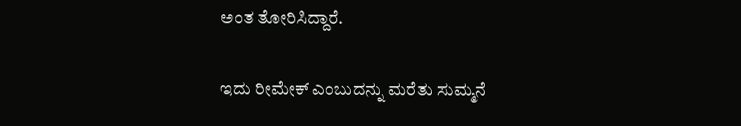ಅಂತ ತೋರಿಸಿದ್ದಾರೆ.

ಇದು ರೀಮೇಕ್ ಎಂಬುದನ್ನು ಮರೆತು ಸುಮ್ಮನೆ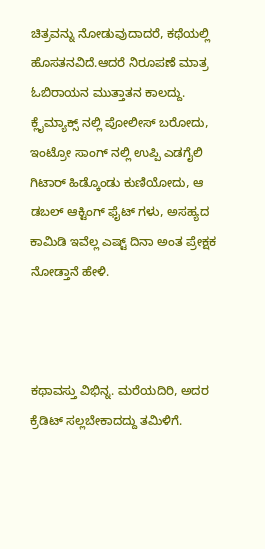ಚಿತ್ರವನ್ನು ನೋಡುವುದಾದರೆ, ಕಥೆಯಲ್ಲಿ ಹೊಸತನವಿದೆ.ಆದರೆ ನಿರೂಪಣೆ ಮಾತ್ರ ಓಬಿರಾಯನ ಮುತ್ತಾತನ ಕಾಲದ್ದು. ಕ್ಲೈಮ್ಯಾಕ್ಸ್ ನಲ್ಲಿ ಪೋಲೀಸ್ ಬರೋದು, ಇಂಟ್ರೋ ಸಾಂಗ್ ನಲ್ಲಿ ಉಪ್ಪಿ ಎಡಗೈಲಿ ಗಿಟಾರ್ ಹಿಡ್ಕೊಂಡು ಕುಣಿಯೋದು, ಆ ಡಬಲ್ ಆಕ್ಟಿಂಗ್ ಫೈಟ್ ಗಳು, ಅಸಹ್ಯದ ಕಾಮಿಡಿ ಇವೆಲ್ಲ ಎಷ್ಟ್ ದಿನಾ ಅಂತ ಪ್ರೇಕ್ಷಕ ನೋಡ್ತಾನೆ ಹೇಳಿ.



ಕಥಾವಸ್ತು ವಿಭಿನ್ನ. ಮರೆಯದಿರಿ, ಅದರ ಕ್ರೆಡಿಟ್ ಸಲ್ಲಬೇಕಾದದ್ದು ತಮಿಳಿಗೆ.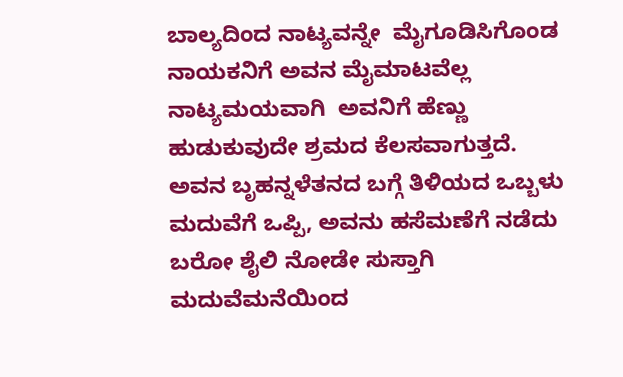ಬಾಲ್ಯದಿಂದ ನಾಟ್ಯವನ್ನೇ  ಮೈಗೂಡಿಸಿಗೊಂಡ ನಾಯಕನಿಗೆ ಅವನ ಮೈಮಾಟವೆಲ್ಲ ನಾಟ್ಯಮಯವಾಗಿ  ಅವನಿಗೆ ಹೆಣ್ಣು ಹುಡುಕುವುದೇ ಶ್ರಮದ ಕೆಲಸವಾಗುತ್ತದೆ. ಅವನ ಬೃಹನ್ನಳೆತನದ ಬಗ್ಗೆ ತಿಳಿಯದ ಒಬ್ಬಳು ಮದುವೆಗೆ ಒಪ್ಪಿ, ಅವನು ಹಸೆಮಣೆಗೆ ನಡೆದು ಬರೋ ಶೈಲಿ ನೋಡೇ ಸುಸ್ತಾಗಿ ಮದುವೆಮನೆಯಿಂದ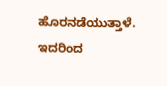ಹೊರನಡೆಯುತ್ತಾಳೆ. ಇದರಿಂದ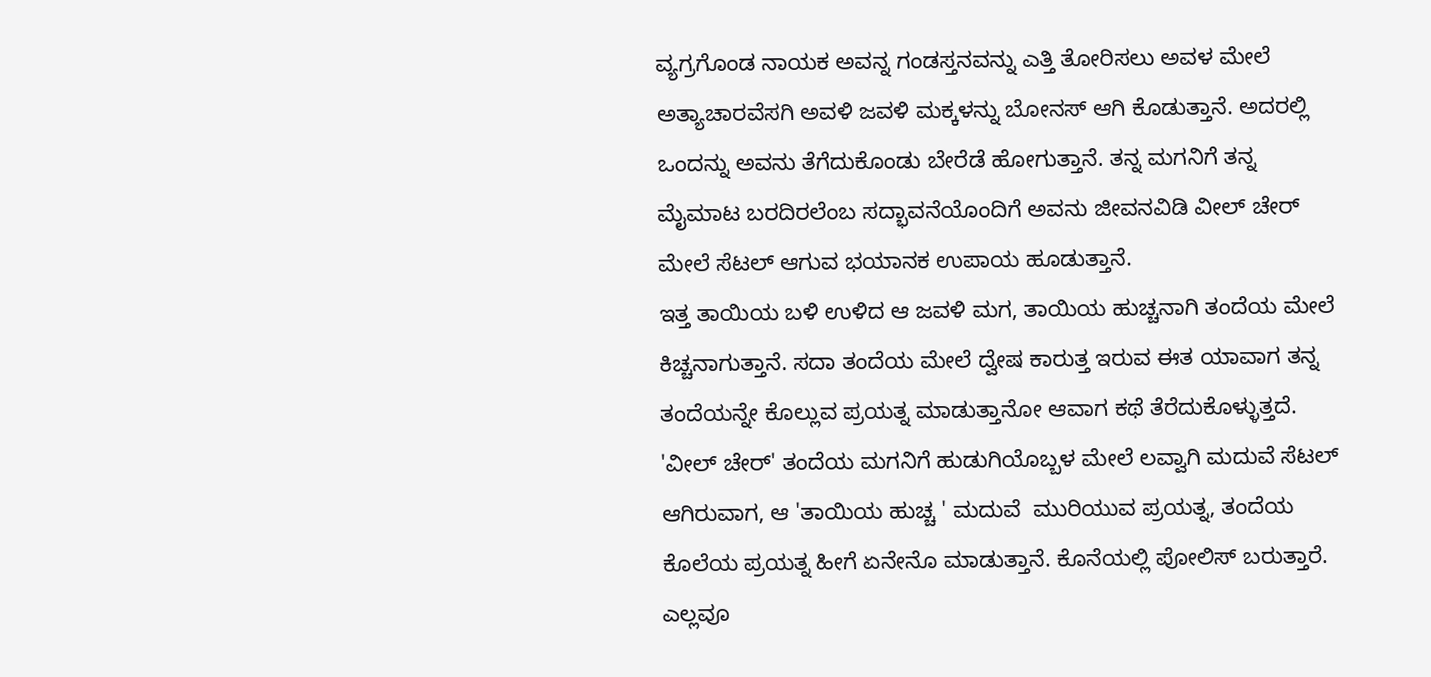ವ್ಯಗ್ರಗೊಂಡ ನಾಯಕ ಅವನ್ನ ಗಂಡಸ್ತನವನ್ನು ಎತ್ತಿ ತೋರಿಸಲು ಅವಳ ಮೇಲೆ ಅತ್ಯಾಚಾರವೆಸಗಿ ಅವಳಿ ಜವಳಿ ಮಕ್ಕಳನ್ನು ಬೋನಸ್ ಆಗಿ ಕೊಡುತ್ತಾನೆ. ಅದರಲ್ಲಿ ಒಂದನ್ನು ಅವನು ತೆಗೆದುಕೊಂಡು ಬೇರೆಡೆ ಹೋಗುತ್ತಾನೆ. ತನ್ನ ಮಗನಿಗೆ ತನ್ನ ಮೈಮಾಟ ಬರದಿರಲೆಂಬ ಸದ್ಭಾವನೆಯೊಂದಿಗೆ ಅವನು ಜೀವನವಿಡಿ ವೀಲ್ ಚೇರ್ ಮೇಲೆ ಸೆಟಲ್ ಆಗುವ ಭಯಾನಕ ಉಪಾಯ ಹೂಡುತ್ತಾನೆ.
ಇತ್ತ ತಾಯಿಯ ಬಳಿ ಉಳಿದ ಆ ಜವಳಿ ಮಗ, ತಾಯಿಯ ಹುಚ್ಚನಾಗಿ ತಂದೆಯ ಮೇಲೆ ಕಿಚ್ಚನಾಗುತ್ತಾನೆ. ಸದಾ ತಂದೆಯ ಮೇಲೆ ದ್ವೇಷ ಕಾರುತ್ತ ಇರುವ ಈತ ಯಾವಾಗ ತನ್ನ ತಂದೆಯನ್ನೇ ಕೊಲ್ಲುವ ಪ್ರಯತ್ನ ಮಾಡುತ್ತಾನೋ ಆವಾಗ ಕಥೆ ತೆರೆದುಕೊಳ್ಳುತ್ತದೆ.
'ವೀಲ್ ಚೇರ್' ತಂದೆಯ ಮಗನಿಗೆ ಹುಡುಗಿಯೊಬ್ಬಳ ಮೇಲೆ ಲವ್ವಾಗಿ ಮದುವೆ ಸೆಟಲ್ ಆಗಿರುವಾಗ, ಆ 'ತಾಯಿಯ ಹುಚ್ಚ ' ಮದುವೆ  ಮುರಿಯುವ ಪ್ರಯತ್ನ, ತಂದೆಯ ಕೊಲೆಯ ಪ್ರಯತ್ನ ಹೀಗೆ ಏನೇನೊ ಮಾಡುತ್ತಾನೆ. ಕೊನೆಯಲ್ಲಿ ಪೋಲಿಸ್ ಬರುತ್ತಾರೆ. ಎಲ್ಲವೂ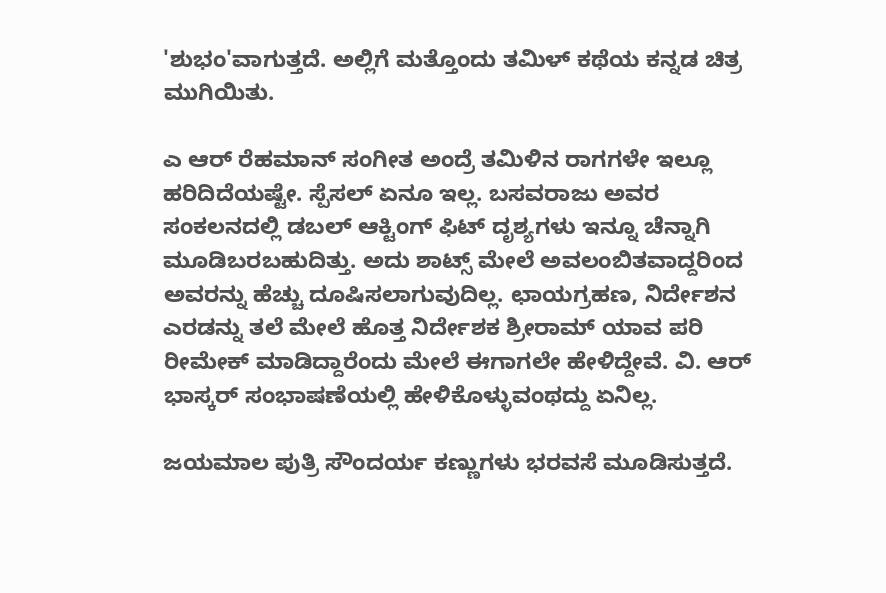'ಶುಭಂ'ವಾಗುತ್ತದೆ. ಅಲ್ಲಿಗೆ ಮತ್ತೊಂದು ತಮಿಳ್ ಕಥೆಯ ಕನ್ನಡ ಚಿತ್ರ ಮುಗಿಯಿತು.

ಎ ಆರ್ ರೆಹಮಾನ್ ಸಂಗೀತ ಅಂದ್ರೆ ತಮಿಳಿನ ರಾಗಗಳೇ ಇಲ್ಲೂ ಹರಿದಿದೆಯಷ್ಟೇ. ಸ್ಪೆಸಲ್ ಏನೂ ಇಲ್ಲ. ಬಸವರಾಜು ಅವರ ಸಂಕಲನದಲ್ಲಿ ಡಬಲ್ ಆಕ್ಟಿಂಗ್ ಫಿಟ್ ದೃಶ್ಯಗಳು ಇನ್ನೂ ಚೆನ್ನಾಗಿ ಮೂಡಿಬರಬಹುದಿತ್ತು. ಅದು ಶಾಟ್ಸ್ ಮೇಲೆ ಅವಲಂಬಿತವಾದ್ದರಿಂದ ಅವರನ್ನು ಹೆಚ್ಚು ದೂಷಿಸಲಾಗುವುದಿಲ್ಲ. ಛಾಯಗ್ರಹಣ, ನಿರ್ದೇಶನ ಎರಡನ್ನು ತಲೆ ಮೇಲೆ ಹೊತ್ತ ನಿರ್ದೇಶಕ ಶ್ರೀರಾಮ್ ಯಾವ ಪರಿ ರೀಮೇಕ್ ಮಾಡಿದ್ದಾರೆಂದು ಮೇಲೆ ಈಗಾಗಲೇ ಹೇಳಿದ್ದೇವೆ. ವಿ. ಆರ್ ಭಾಸ್ಕರ್ ಸಂಭಾಷಣೆಯಲ್ಲಿ ಹೇಳಿಕೊಳ್ಳುವಂಥದ್ದು ಏನಿಲ್ಲ.

ಜಯಮಾಲ ಪುತ್ರಿ ಸೌಂದರ್ಯ ಕಣ್ಣುಗಳು ಭರವಸೆ ಮೂಡಿಸುತ್ತದೆ.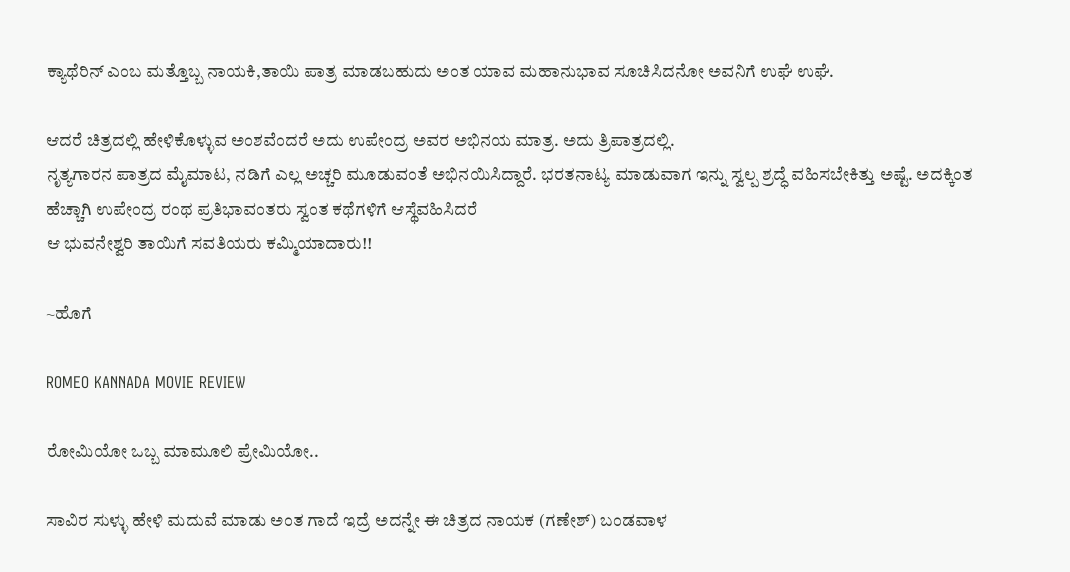ಕ್ಯಾಥೆರಿನ್ ಎಂಬ ಮತ್ತೊಬ್ಬ ನಾಯಕಿ,ತಾಯಿ ಪಾತ್ರ ಮಾಡಬಹುದು ಅಂತ ಯಾವ ಮಹಾನುಭಾವ ಸೂಚಿಸಿದನೋ ಅವನಿಗೆ ಉಘೆ ಉಘೆ.

ಆದರೆ ಚಿತ್ರದಲ್ಲಿ ಹೇಳಿಕೊಳ್ಳುವ ಅಂಶವೆಂದರೆ ಅದು ಉಪೇಂದ್ರ ಅವರ ಅಭಿನಯ ಮಾತ್ರ. ಅದು ತ್ರಿಪಾತ್ರದಲ್ಲಿ.
ನೃತ್ಯಗಾರನ ಪಾತ್ರದ ಮೈಮಾಟ, ನಡಿಗೆ ಎಲ್ಲ ಅಚ್ಚರಿ ಮೂಡುವಂತೆ ಅಭಿನಯಿಸಿದ್ದಾರೆ. ಭರತನಾಟ್ಯ ಮಾಡುವಾಗ ಇನ್ನು ಸ್ವಲ್ಪ ಶ್ರದ್ಧೆ ವಹಿಸಬೇಕಿತ್ತು ಅಷ್ಟೆ. ಅದಕ್ಕಿಂತ ಹೆಚ್ಚಾಗಿ ಉಪೇಂದ್ರ ರಂಥ ಪ್ರತಿಭಾವಂತರು ಸ್ವಂತ ಕಥೆಗಳಿಗೆ ಆಸ್ಥೆವಹಿಸಿದರೆ
ಆ ಭುವನೇಶ್ವರಿ ತಾಯಿಗೆ ಸವತಿಯರು ಕಮ್ಮಿಯಾದಾರು!!

~ಹೊಗೆ

ROMEO KANNADA MOVIE REVIEW

ರೋಮಿಯೋ ಒಬ್ಬ ಮಾಮೂಲಿ ಪ್ರೇಮಿಯೋ..

ಸಾವಿರ ಸುಳ್ಳು ಹೇಳಿ ಮದುವೆ ಮಾಡು ಅಂತ ಗಾದೆ ಇದ್ರೆ ಅದನ್ನೇ ಈ ಚಿತ್ರದ ನಾಯಕ (ಗಣೇಶ್) ಬಂಡವಾಳ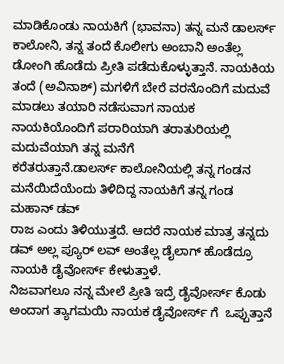ಮಾಡಿಕೊಂಡು ನಾಯಕಿಗೆ (ಭಾವನಾ) ತನ್ನ ಮನೆ ಡಾಲರ್ಸ್ ಕಾಲೋನಿ, ತನ್ನ ತಂದೆ ಕೊಲೀಗು ಅಂಬಾನಿ ಅಂತೆಲ್ಲ ಡೋಂಗಿ ಹೊಡೆದು ಪ್ರೀತಿ ಪಡೆದುಕೊಳ್ಳುತ್ತಾನೆ. ನಾಯಕಿಯ ತಂದೆ (ಅವಿನಾಶ್) ಮಗಳಿಗೆ ಬೇರೆ ವರನೊಂದಿಗೆ ಮದುವೆ
ಮಾಡಲು ತಯಾರಿ ನಡೆಸುವಾಗ ನಾಯಕ ನಾಯಕಿಯೊಂದಿಗೆ ಪರಾರಿಯಾಗಿ ತರಾತುರಿಯಲ್ಲಿ ಮದುವೆಯಾಗಿ ತನ್ನ ಮನೆಗೆ
ಕರೆತರುತ್ತಾನೆ.ಡಾಲರ್ಸ್ ಕಾಲೋನಿಯಲ್ಲಿ ತನ್ನ ಗಂಡನ ಮನೆಯಿದೆಯೆಂದು ತಿಳಿದಿದ್ದ ನಾಯಕಿಗೆ ತನ್ನ ಗಂಡ ಮಹಾನ್ ಡವ್
ರಾಜ ಎಂದು ತಿಳಿಯುತ್ತದೆ. ಆದರೆ ನಾಯಕ ಮಾತ್ರ ತನ್ನದು ಡವ್ ಅಲ್ಲ ಪ್ಯೂರ್ ಲವ್ ಅಂತೆಲ್ಲ ಡೈಲಾಗ್ ಹೊಡೆದ್ರೂ ನಾಯಕಿ ಡೈವೋರ್ಸ್ ಕೇಳುತ್ತಾಳೆ.
ನಿಜವಾಗಲೂ ನನ್ನ ಮೇಲೆ ಪ್ರೀತಿ ಇದ್ರೆ ಡೈವೋರ್ಸ್ ಕೊಡು ಅಂದಾಗ ತ್ಯಾಗಮಯಿ ನಾಯಕ ಡೈವೋರ್ಸ್ ಗೆ  ಒಪ್ಪುತ್ತಾನೆ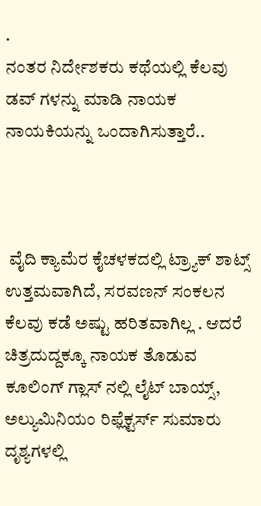.
ನಂತರ ನಿರ್ದೇಶಕರು ಕಥೆಯಲ್ಲಿ ಕೆಲವು ಡವ್ ಗಳನ್ನು ಮಾಡಿ ನಾಯಕ ನಾಯಕಿಯನ್ನು ಒಂದಾಗಿಸುತ್ತಾರೆ..



 ವೈದಿ ಕ್ಯಾಮೆರ ಕೈಚಳಕದಲ್ಲಿ ಟ್ರ್ಯಾಕ್ ಶಾಟ್ಸ್ ಉತ್ತಮವಾಗಿದೆ, ಸರವಣನ್ ಸಂಕಲನ ಕೆಲವು ಕಡೆ ಅಷ್ಟು ಹರಿತವಾಗಿಲ್ಲ . ಆದರೆ ಚಿತ್ರದುದ್ದಕ್ಕೂ ನಾಯಕ ತೊಡುವ ಕೂಲಿಂಗ್ ಗ್ಲಾಸ್ ನಲ್ಲಿ ಲೈಟ್ ಬಾಯ್ಸ್, ಅಲ್ಯುಮಿನಿಯಂ ರಿಫ್ಲೆಕ್ಟರ್ಸ್ ಸುಮಾರು ದೃಶ್ಯಗಳಲ್ಲಿ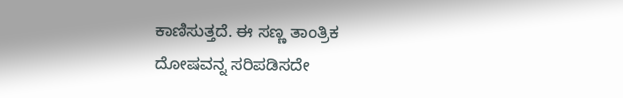ಕಾಣಿಸುತ್ತದೆ. ಈ ಸಣ್ಣ ತಾಂತ್ರಿಕ ದೋಷವನ್ನ ಸರಿಪಡಿಸದೇ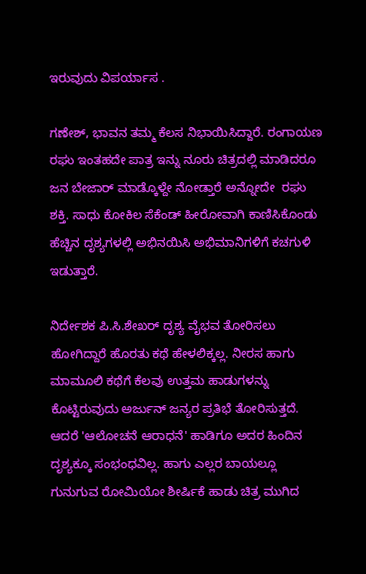ಇರುವುದು ವಿಪರ್ಯಾಸ .

ಗಣೇಶ್, ಭಾವನ ತಮ್ಮ ಕೆಲಸ ನಿಭಾಯಿಸಿದ್ದಾರೆ. ರಂಗಾಯಣ ರಘು ಇಂತಹದೇ ಪಾತ್ರ ಇನ್ನು ನೂರು ಚಿತ್ರದಲ್ಲಿ ಮಾಡಿದರೂ  ಜನ ಬೇಜಾರ್ ಮಾಡ್ಕೊಳ್ದೇ ನೋಡ್ತಾರೆ ಅನ್ನೋದೇ  ರಘು ಶಕ್ತಿ. ಸಾಧು ಕೋಕಿಲ ಸೆಕೆಂಡ್ ಹೀರೋವಾಗಿ ಕಾಣಿಸಿಕೊಂಡು ಹೆಚ್ಚಿನ ದೃಶ್ಯಗಳಲ್ಲಿ ಅಭಿನಯಿಸಿ ಅಭಿಮಾನಿಗಳಿಗೆ ಕಚಗುಳಿ ಇಡುತ್ತಾರೆ.

ನಿರ್ದೇಶಕ ಪಿ.ಸಿ.ಶೇಖರ್ ದೃಶ್ಯ ವೈಭವ ತೋರಿಸಲು ಹೋಗಿದ್ದಾರೆ ಹೊರತು ಕಥೆ ಹೇಳಲಿಕ್ಕಲ್ಲ. ನೀರಸ ಹಾಗು ಮಾಮೂಲಿ ಕಥೆಗೆ ಕೆಲವು ಉತ್ತಮ ಹಾಡುಗಳನ್ನು ಕೊಟ್ಟಿರುವುದು ಅರ್ಜುನ್ ಜನ್ಯರ ಪ್ರತಿಭೆ ತೋರಿಸುತ್ತದೆ. ಆದರೆ 'ಆಲೋಚನೆ ಆರಾಧನೆ' ಹಾಡಿಗೂ ಅದರ ಹಿಂದಿನ ದೃಶ್ಯಕ್ಕೂ ಸಂಭಂಧವಿಲ್ಲ. ಹಾಗು ಎಲ್ಲರ ಬಾಯಲ್ಲೂ ಗುನುಗುವ ರೋಮಿಯೋ ಶೀರ್ಷಿಕೆ ಹಾಡು ಚಿತ್ರ ಮುಗಿದ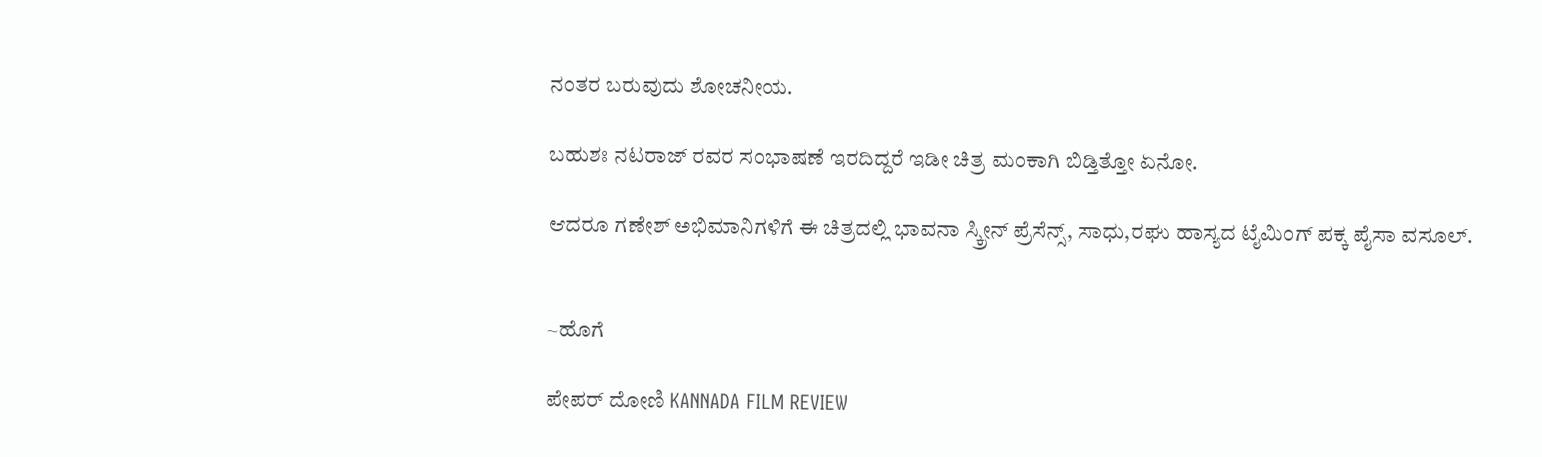ನಂತರ ಬರುವುದು ಶೋಚನೀಯ.

ಬಹುಶಃ ನಟರಾಜ್ ರವರ ಸಂಭಾಷಣೆ ಇರದಿದ್ದರೆ ಇಡೀ ಚಿತ್ರ ಮಂಕಾಗಿ ಬಿಡ್ತಿತ್ತೋ ಏನೋ.

ಆದರೂ ಗಣೇಶ್ ಅಭಿಮಾನಿಗಳಿಗೆ ಈ ಚಿತ್ರದಲ್ಲಿ ಭಾವನಾ ಸ್ಕ್ರೀನ್ ಪ್ರೆಸೆನ್ಸ್, ಸಾಧು,ರಘು ಹಾಸ್ಯದ ಟೈಮಿಂಗ್ ಪಕ್ಕ ಪೈಸಾ ವಸೂಲ್.


~ಹೊಗೆ

ಪೇಪರ್ ದೋಣಿ KANNADA FILM REVIEW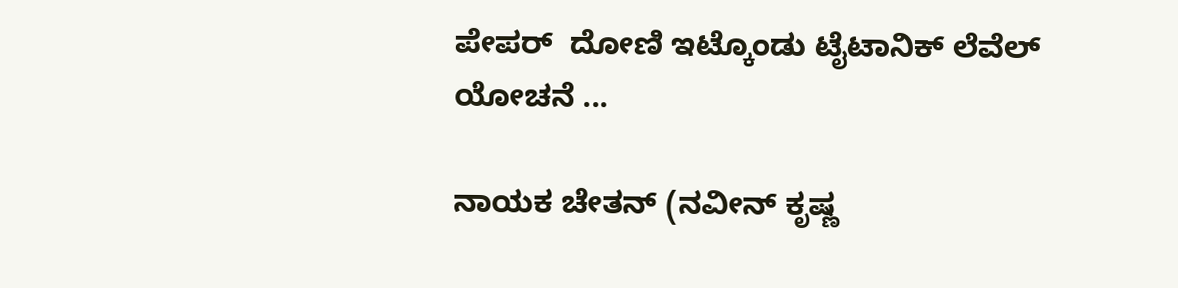ಪೇಪರ್  ದೋಣಿ ಇಟ್ಕೊಂಡು ಟೈಟಾನಿಕ್ ಲೆವೆಲ್ ಯೋಚನೆ ...

ನಾಯಕ ಚೇತನ್ (ನವೀನ್ ಕೃಷ್ಣ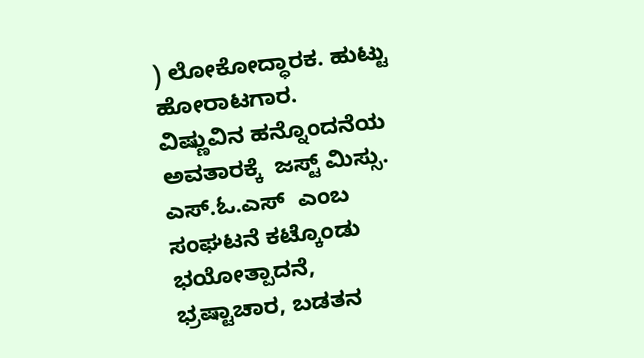) ಲೋಕೋದ್ಧಾರಕ. ಹುಟ್ಟು ಹೋರಾಟಗಾರ.
ವಿಷ್ಣುವಿನ ಹನ್ನೊಂದನೆಯ ಅವತಾರಕ್ಕೆ  ಜಸ್ಟ್ ಮಿಸ್ಸು.
ಎಸ್.ಓ.ಎಸ್  ಎಂಬ ಸಂಘಟನೆ ಕಟ್ಕೊಂಡು ಭಯೋತ್ಪಾದನೆ, ಭ್ರಷ್ಟಾಚಾರ, ಬಡತನ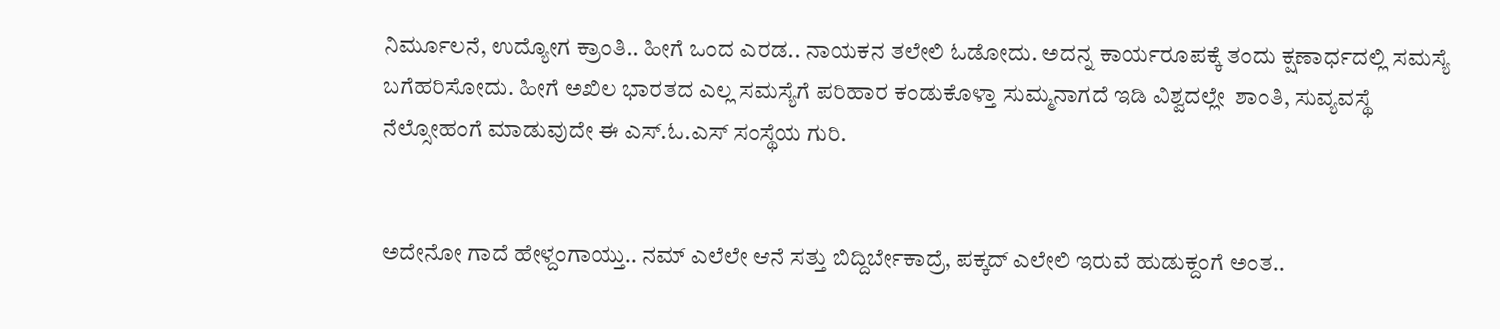ನಿರ್ಮೂಲನೆ, ಉದ್ಯೋಗ ಕ್ರಾಂತಿ.. ಹೀಗೆ ಒಂದ ಎರಡ.. ನಾಯಕನ ತಲೇಲಿ ಓಡೋದು. ಅದನ್ನ ಕಾರ್ಯರೂಪಕ್ಕೆ ತಂದು ಕ್ಷಣಾರ್ಧದಲ್ಲಿ ಸಮಸ್ಯೆ ಬಗೆಹರಿಸೋದು. ಹೀಗೆ ಅಖಿಲ ಭಾರತದ ಎಲ್ಲ ಸಮಸ್ಯೆಗೆ ಪರಿಹಾರ ಕಂಡುಕೊಳ್ತಾ ಸುಮ್ಮನಾಗದೆ ಇಡಿ ವಿಶ್ವದಲ್ಲೇ  ಶಾಂತಿ, ಸುವ್ಯವಸ್ಥೆ  ನೆಲ್ಸೋಹಂಗೆ ಮಾಡುವುದೇ ಈ ಎಸ್.ಓ.ಎಸ್ ಸಂಸ್ಥೆಯ ಗುರಿ.


ಅದೇನೋ ಗಾದೆ ಹೇಳ್ದಂಗಾಯ್ತು.. ನಮ್ ಎಲೆಲೇ ಆನೆ ಸತ್ತು ಬಿದ್ದಿರ್ಬೇಕಾದ್ರೆ, ಪಕ್ಕದ್ ಎಲೇಲಿ ಇರುವೆ ಹುಡುಕ್ದಂಗೆ ಅಂತ..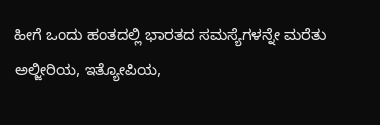ಹೀಗೆ ಒಂದು ಹಂತದಲ್ಲಿ ಭಾರತದ ಸಮಸ್ಯೆಗಳನ್ನೇ ಮರೆತು  ಅಲ್ಜೀರಿಯ, ಇತ್ಯೋಪಿಯ,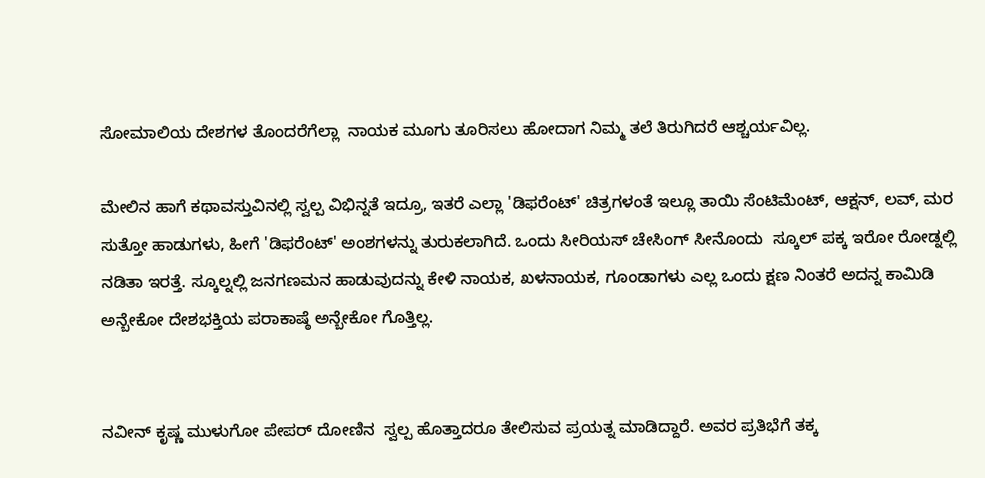ಸೋಮಾಲಿಯ ದೇಶಗಳ ತೊಂದರೆಗೆಲ್ಲಾ  ನಾಯಕ ಮೂಗು ತೂರಿಸಲು ಹೋದಾಗ ನಿಮ್ಮ ತಲೆ ತಿರುಗಿದರೆ ಆಶ್ಚರ್ಯವಿಲ್ಲ.

ಮೇಲಿನ ಹಾಗೆ ಕಥಾವಸ್ತುವಿನಲ್ಲಿ ಸ್ವಲ್ಪ ವಿಭಿನ್ನತೆ ಇದ್ರೂ, ಇತರೆ ಎಲ್ಲಾ 'ಡಿಫರೆಂಟ್' ಚಿತ್ರಗಳಂತೆ ಇಲ್ಲೂ ತಾಯಿ ಸೆಂಟಿಮೆಂಟ್, ಆಕ್ಷನ್, ಲವ್, ಮರ ಸುತ್ತೋ ಹಾಡುಗಳು, ಹೀಗೆ 'ಡಿಫರೆಂಟ್' ಅಂಶಗಳನ್ನು ತುರುಕಲಾಗಿದೆ. ಒಂದು ಸೀರಿಯಸ್ ಚೇಸಿಂಗ್ ಸೀನೊಂದು  ಸ್ಕೂಲ್ ಪಕ್ಕ ಇರೋ ರೋಡ್ನಲ್ಲಿ ನಡಿತಾ ಇರತ್ತೆ. ಸ್ಕೂಲ್ನಲ್ಲಿ ಜನಗಣಮನ ಹಾಡುವುದನ್ನು ಕೇಳಿ ನಾಯಕ, ಖಳನಾಯಕ, ಗೂಂಡಾಗಳು ಎಲ್ಲ ಒಂದು ಕ್ಷಣ ನಿಂತರೆ ಅದನ್ನ ಕಾಮಿಡಿ ಅನ್ಬೇಕೋ ದೇಶಭಕ್ತಿಯ ಪರಾಕಾಷ್ಠೆ ಅನ್ಬೇಕೋ ಗೊತ್ತಿಲ್ಲ.


ನವೀನ್ ಕೃಷ್ಣ ಮುಳುಗೋ ಪೇಪರ್ ದೋಣಿನ  ಸ್ವಲ್ಪ ಹೊತ್ತಾದರೂ ತೇಲಿಸುವ ಪ್ರಯತ್ನ ಮಾಡಿದ್ದಾರೆ. ಅವರ ಪ್ರತಿಭೆಗೆ ತಕ್ಕ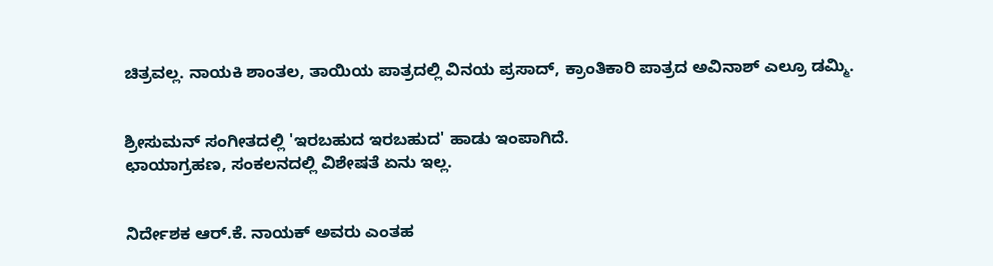ಚಿತ್ರವಲ್ಲ. ನಾಯಕಿ ಶಾಂತಲ, ತಾಯಿಯ ಪಾತ್ರದಲ್ಲಿ ವಿನಯ ಪ್ರಸಾದ್, ಕ್ರಾಂತಿಕಾರಿ ಪಾತ್ರದ ಅವಿನಾಶ್ ಎಲ್ರೂ ಡಮ್ಮಿ.


ಶ್ರೀಸುಮನ್ ಸಂಗೀತದಲ್ಲಿ 'ಇರಬಹುದ ಇರಬಹುದ' ಹಾಡು ಇಂಪಾಗಿದೆ.
ಛಾಯಾಗ್ರಹಣ, ಸಂಕಲನದಲ್ಲಿ ವಿಶೇಷತೆ ಏನು ಇಲ್ಲ.


ನಿರ್ದೇಶಕ ಆರ್.ಕೆ. ನಾಯಕ್ ಅವರು ಎಂತಹ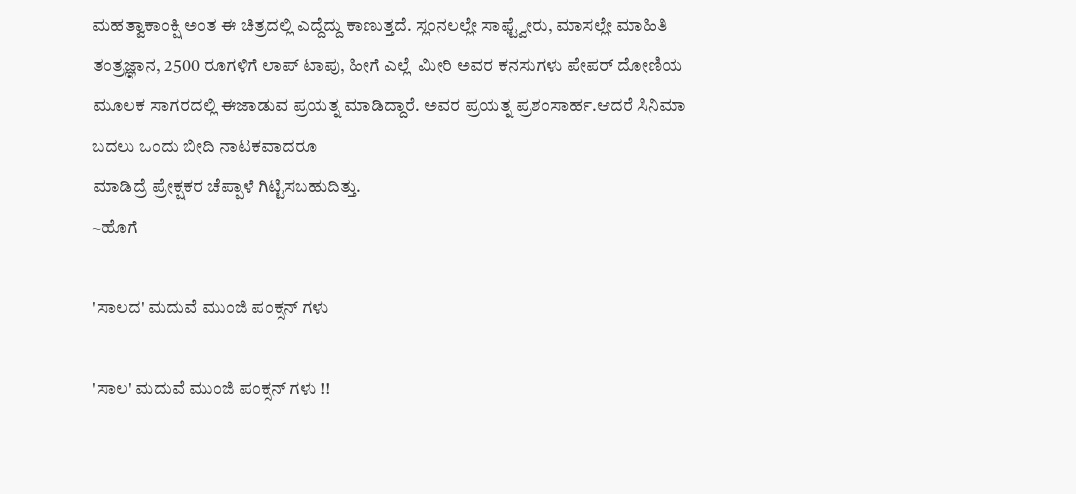ಮಹತ್ವಾಕಾಂಕ್ಷಿ ಅಂತ ಈ ಚಿತ್ರದಲ್ಲಿ ಎದ್ದೆದ್ದು ಕಾಣುತ್ತದೆ. ಸ್ಲಂನಲಲ್ಲೇ ಸಾಫ್ಟ್ವೇರು, ಮಾಸಲ್ಲೇ ಮಾಹಿತಿ ತಂತ್ರಜ್ಞಾನ, 2500 ರೂಗಳಿಗೆ ಲಾಪ್ ಟಾಪು, ಹೀಗೆ ಎಲ್ಲೆ  ಮೀರಿ ಅವರ ಕನಸುಗಳು ಪೇಪರ್ ದೋಣಿಯ ಮೂಲಕ ಸಾಗರದಲ್ಲಿ ಈಜಾಡುವ ಪ್ರಯತ್ನ ಮಾಡಿದ್ದಾರೆ. ಅವರ ಪ್ರಯತ್ನ ಪ್ರಶಂಸಾರ್ಹ.ಆದರೆ ಸಿನಿಮಾ ಬದಲು ಒಂದು ಬೀದಿ ನಾಟಕವಾದರೂ
ಮಾಡಿದ್ರೆ ಪ್ರೇಕ್ಷಕರ ಚೆಪ್ಪಾಳೆ ಗಿಟ್ಟಿಸಬಹುದಿತ್ತು.
~ಹೊಗೆ

'ಸಾಲದ' ಮದುವೆ ಮುಂಜಿ ಪಂಕ್ಸನ್ ಗಳು

'ಸಾಲ' ಮದುವೆ ಮುಂಜಿ ಪಂಕ್ಸನ್ ಗಳು !!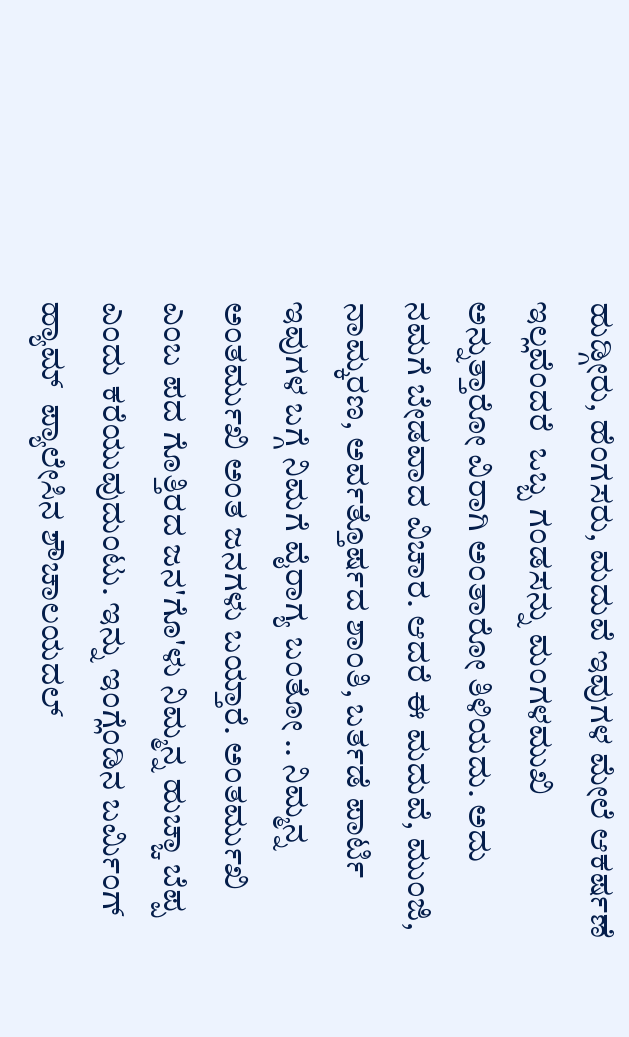ಹುಡ್ಗೀರು, ಹೆಂಗಸರು, ಮದುವೆ ಇವುಗಳ ಮೇಲೆ ಆಕರ್ಷಣೆ ಇಲ್ಲವೆಂದರೆ  ಒಬ್ಬ ಗಂಡಸನ್ನು ಮಂಗಳಮುಖಿ ಅನ್ನುತ್ತಾರೋ ವಿರಾಗಿ ಅಂತಾರೋ ತಿಳಿಯದು. ಅದು ನಮಗೆ ಬೇಡವಾದ ವಿಚಾರ. ಆದರೆ ಈ ಮದುವೆ, ಮುಂಜಿ, ನಾಮ್ಕರಣ, ಅರ್ವತ್ತೊರ್ಷದ ಶಾಂತಿ, ಬರ್ತಡೆ ಪಾರ್ಟಿ ಇವುಗಳ ಬಗ್ಗೆ ನಿಮಗೆ ವೈರಾಗ್ಯ ಬಂತೋ .. ನಿಮ್ಮನ್ನ ಅಂತರ್ಮುಖಿ ಅಂತ ಜನಗಳು ಬಯ್ತಾರೆ. ಅಂತರ್ಮುಖಿ ಎಂಬ ಪದ ಗೊತ್ತಿರದ ಜನ'ಗೊ'ಳು ನಿಮ್ಮನ್ನ ಹುಚ್ಚಾ ಬೆಪ್ಪ ಎಂದು ಕರೆಯುವುದುಂಟು. ಇನ್ನು ಇಂಗ್ಲೆಂಡಿನ ಬರ್ಮಿಂಗ್ ಹ್ಯಾಮ್  ಪ್ಯಾಲೇಸಿನ ಶೌಚಾಲಯದಲ್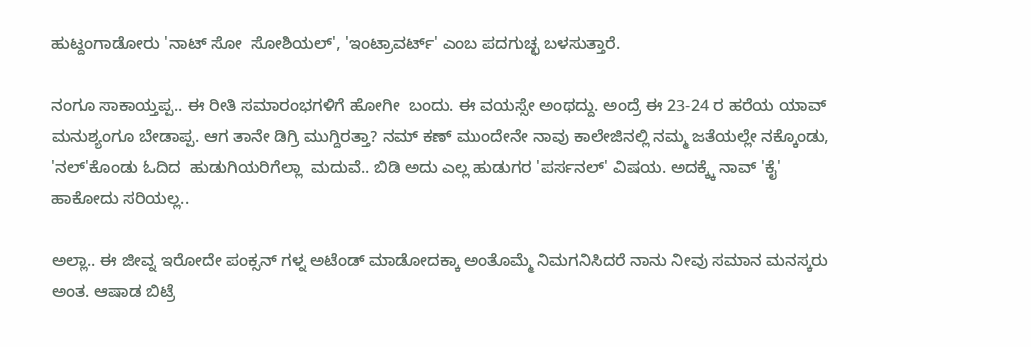ಹುಟ್ದಂಗಾಡೋರು 'ನಾಟ್ ಸೋ  ಸೋಶಿಯಲ್', 'ಇಂಟ್ರಾವರ್ಟ್' ಎಂಬ ಪದಗುಚ್ಛ ಬಳಸುತ್ತಾರೆ.

ನಂಗೂ ಸಾಕಾಯ್ತಪ್ಪ.. ಈ ರೀತಿ ಸಮಾರಂಭಗಳಿಗೆ ಹೋಗೀ  ಬಂದು. ಈ ವಯಸ್ಸೇ ಅಂಥದ್ದು. ಅಂದ್ರೆ ಈ 23-24 ರ ಹರೆಯ ಯಾವ್ ಮನುಶ್ಯಂಗೂ ಬೇಡಾಪ್ಪ. ಆಗ ತಾನೇ ಡಿಗ್ರಿ ಮುಗ್ದಿರತ್ತಾ? ನಮ್ ಕಣ್ ಮುಂದೇನೇ ನಾವು ಕಾಲೇಜಿನಲ್ಲಿ ನಮ್ಮ ಜತೆಯಲ್ಲೇ ನಕ್ಕೊಂಡು, 'ನಲ್'ಕೊಂಡು ಓದಿದ  ಹುಡುಗಿಯರಿಗೆಲ್ಲಾ  ಮದುವೆ.. ಬಿಡಿ ಅದು ಎಲ್ಲ ಹುಡುಗರ 'ಪರ್ಸನಲ್' ವಿಷಯ. ಅದಕ್ಕ್ಕೆ ನಾವ್ 'ಕೈ' ಹಾಕೋದು ಸರಿಯಲ್ಲ..

ಅಲ್ಲಾ.. ಈ ಜೀವ್ನ ಇರೋದೇ ಪಂಕ್ಸನ್ ಗಳ್ನ ಅಟೆಂಡ್ ಮಾಡೋದಕ್ಕಾ ಅಂತೊಮ್ಮೆ ನಿಮಗನಿಸಿದರೆ ನಾನು ನೀವು ಸಮಾನ ಮನಸ್ಕರು ಅಂತ. ಆಷಾಡ ಬಿಟ್ರೆ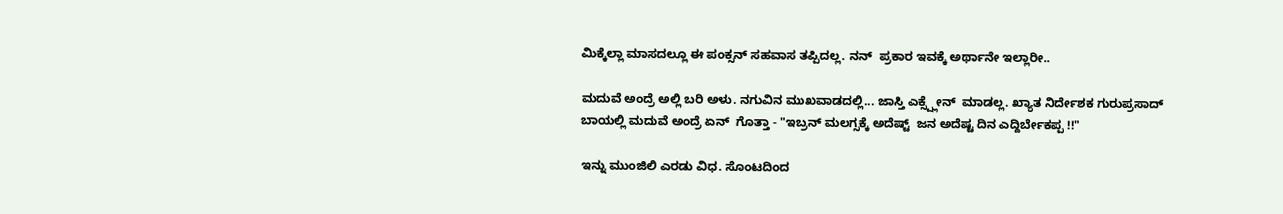ಮಿಕ್ಕೆಲ್ಲಾ ಮಾಸದಲ್ಲೂ ಈ ಪಂಕ್ಸನ್ ಸಹವಾಸ ತಪ್ಪಿದಲ್ಲ. ನನ್  ಪ್ರಕಾರ ಇವಕ್ಕೆ ಅರ್ಥಾನೇ ಇಲ್ಲಾರೀ..

ಮದುವೆ ಅಂದ್ರೆ ಅಲ್ಲಿ ಬರಿ ಅಳು. ನಗುವಿನ ಮುಖವಾಡದಲ್ಲಿ... ಜಾಸ್ತಿ ಎಕ್ಸ್ಪ್ಲೇನ್  ಮಾಡಲ್ಲ. ಖ್ಯಾತ ನಿರ್ದೇಶಕ ಗುರುಪ್ರಸಾದ್ ಬಾಯಲ್ಲಿ ಮದುವೆ ಅಂದ್ರೆ ಏನ್  ಗೊತ್ತಾ - "ಇಬ್ರನ್ ಮಲಗ್ಸಕ್ಕೆ ಅದೆಷ್ಟ್  ಜನ ಅದೆಷ್ಟ ದಿನ ಎದ್ದಿರ್ಬೇಕಪ್ಪ !!"

ಇನ್ನು ಮುಂಜಿಲಿ ಎರಡು ವಿಧ. ಸೊಂಟದಿಂದ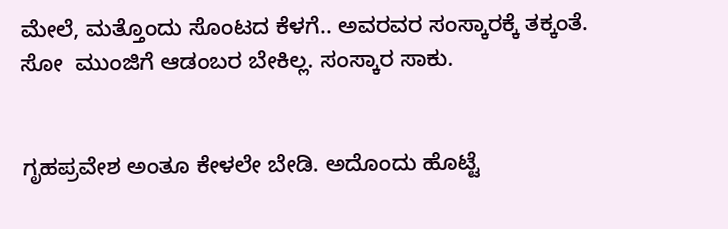ಮೇಲೆ, ಮತ್ತೊಂದು ಸೊಂಟದ ಕೆಳಗೆ.. ಅವರವರ ಸಂಸ್ಕಾರಕ್ಕೆ ತಕ್ಕಂತೆ.
ಸೋ  ಮುಂಜಿಗೆ ಆಡಂಬರ ಬೇಕಿಲ್ಲ. ಸಂಸ್ಕಾರ ಸಾಕು.


ಗೃಹಪ್ರವೇಶ ಅಂತೂ ಕೇಳಲೇ ಬೇಡಿ. ಅದೊಂದು ಹೊಟ್ಟೆ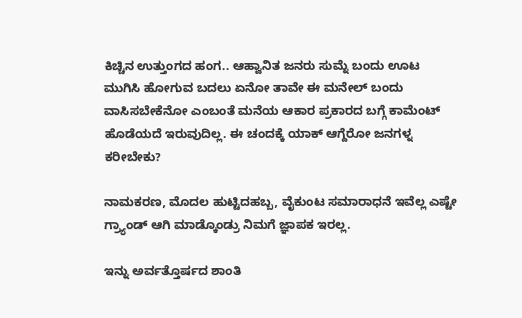ಕಿಚ್ಚಿನ ಉತ್ತುಂಗದ ಹಂಗ.. ಆಹ್ವಾನಿತ ಜನರು ಸುಮ್ನೆ ಬಂದು ಊಟ  ಮುಗಿಸಿ ಹೋಗುವ ಬದಲು ಏನೋ ತಾವೇ ಈ ಮನೇಲ್ ಬಂದು ವಾಸಿಸಬೇಕೆನೋ ಎಂಬಂತೆ ಮನೆಯ ಆಕಾರ ಪ್ರಕಾರದ ಬಗ್ಗೆ ಕಾಮೆಂಟ್ ಹೊಡೆಯದೆ ಇರುವುದಿಲ್ಲ. ಈ ಚಂದಕ್ಕೆ ಯಾಕ್ ಆಗ್ದೆರೋ ಜನಗಳ್ನ ಕರೀಬೇಕು?

ನಾಮಕರಣ, ಮೊದಲ ಹುಟ್ಟಿದಹಬ್ಬ, ವೈಕುಂಟ ಸಮಾರಾಧನೆ ಇವೆಲ್ಲ ಎಷ್ಟೇ ಗ್ರ್ಯಾಂಡ್ ಆಗಿ ಮಾಡ್ಕೊಂಡ್ರು ನಿಮಗೆ ಜ್ಞಾಪಕ ಇರಲ್ಲ.

ಇನ್ನು ಅರ್ವತ್ತೊರ್ಷದ ಶಾಂತಿ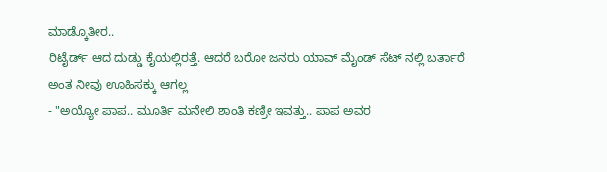ಮಾಡ್ಕೊತೀರ..
ರಿಟೈರ್ಡ್ ಆದ ದುಡ್ಡು ಕೈಯಲ್ಲಿರತ್ತೆ. ಆದರೆ ಬರೋ ಜನರು ಯಾವ್ ಮೈಂಡ್ ಸೆಟ್ ನಲ್ಲಿ ಬರ್ತಾರೆ ಅಂತ ನೀವು ಊಹಿಸಕ್ಕು ಆಗಲ್ಲ
- "ಅಯ್ಯೋ ಪಾಪ.. ಮೂರ್ತಿ ಮನೇಲಿ ಶಾಂತಿ ಕಣ್ರೀ ಇವತ್ತು.. ಪಾಪ ಅವರ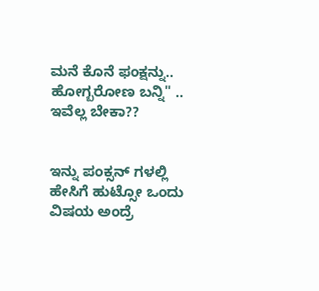ಮನೆ ಕೊನೆ ಫಂಕ್ಷನ್ನು.. ಹೋಗ್ಬರೋಣ ಬನ್ನಿ" .. ಇವೆಲ್ಲ ಬೇಕಾ??


ಇನ್ನು ಪಂಕ್ಸನ್ ಗಳಲ್ಲಿ ಹೇಸಿಗೆ ಹುಟ್ಸೋ ಒಂದು ವಿಷಯ ಅಂದ್ರೆ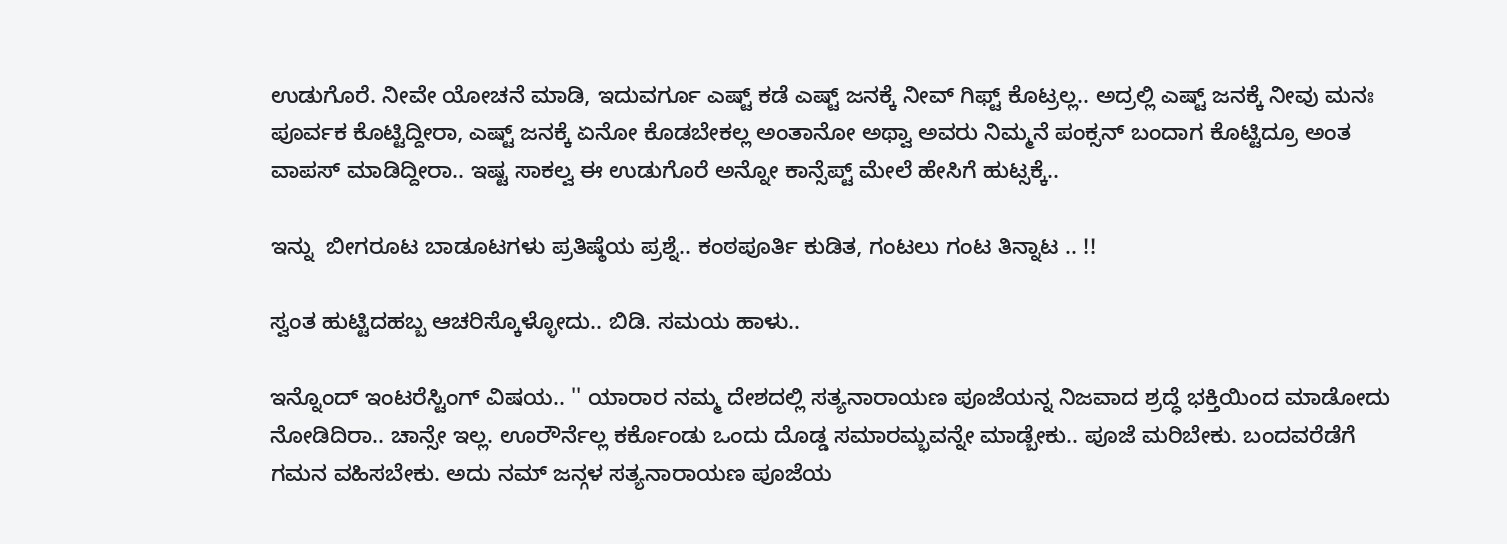ಉಡುಗೊರೆ. ನೀವೇ ಯೋಚನೆ ಮಾಡಿ, ಇದುವರ್ಗೂ ಎಷ್ಟ್ ಕಡೆ ಎಷ್ಟ್ ಜನಕ್ಕೆ ನೀವ್ ಗಿಫ್ಟ್ ಕೊಟ್ರಲ್ಲ.. ಅದ್ರಲ್ಲಿ ಎಷ್ಟ್ ಜನಕ್ಕೆ ನೀವು ಮನಃ ಪೂರ್ವಕ ಕೊಟ್ಟಿದ್ದೀರಾ, ಎಷ್ಟ್ ಜನಕ್ಕೆ ಏನೋ ಕೊಡಬೇಕಲ್ಲ ಅಂತಾನೋ ಅಥ್ವಾ ಅವರು ನಿಮ್ಮನೆ ಪಂಕ್ಸನ್ ಬಂದಾಗ ಕೊಟ್ಟಿದ್ರೂ ಅಂತ ವಾಪಸ್ ಮಾಡಿದ್ದೀರಾ.. ಇಷ್ಟ ಸಾಕಲ್ವ ಈ ಉಡುಗೊರೆ ಅನ್ನೋ ಕಾನ್ಸೆಪ್ಟ್ ಮೇಲೆ ಹೇಸಿಗೆ ಹುಟ್ಸಕ್ಕೆ..

ಇನ್ನು  ಬೀಗರೂಟ ಬಾಡೂಟಗಳು ಪ್ರತಿಷ್ಠೆಯ ಪ್ರಶ್ನೆ.. ಕಂಠಪೂರ್ತಿ ಕುಡಿತ, ಗಂಟಲು ಗಂಟ ತಿನ್ನಾಟ .. !!

ಸ್ವಂತ ಹುಟ್ಟಿದಹಬ್ಬ ಆಚರಿಸ್ಕೊಳ್ಳೋದು.. ಬಿಡಿ. ಸಮಯ ಹಾಳು..

ಇನ್ನೊಂದ್ ಇಂಟರೆಸ್ಟಿಂಗ್ ವಿಷಯ.. '' ಯಾರಾರ ನಮ್ಮ ದೇಶದಲ್ಲಿ ಸತ್ಯನಾರಾಯಣ ಪೂಜೆಯನ್ನ ನಿಜವಾದ ಶ್ರದ್ಧೆ ಭಕ್ತಿಯಿಂದ ಮಾಡೋದು ನೋಡಿದಿರಾ.. ಚಾನ್ಸೇ ಇಲ್ಲ. ಊರೌರ್ನೆಲ್ಲ ಕರ್ಕೊಂಡು ಒಂದು ದೊಡ್ಡ ಸಮಾರಮ್ಭವನ್ನೇ ಮಾಡ್ಬೇಕು.. ಪೂಜೆ ಮರಿಬೇಕು. ಬಂದವರೆಡೆಗೆ ಗಮನ ವಹಿಸಬೇಕು. ಅದು ನಮ್ ಜನ್ಗಳ ಸತ್ಯನಾರಾಯಣ ಪೂಜೆಯ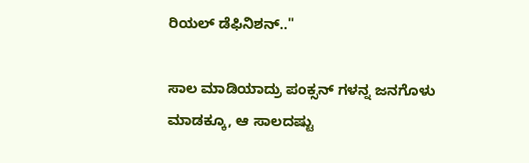ರಿಯಲ್ ಡೆಫಿನಿಶನ್.."

ಸಾಲ ಮಾಡಿಯಾದ್ರು ಪಂಕ್ಸನ್ ಗಳನ್ನ ಜನಗೊಳು ಮಾಡಕ್ಕೂ, ಆ ಸಾಲದಷ್ಟು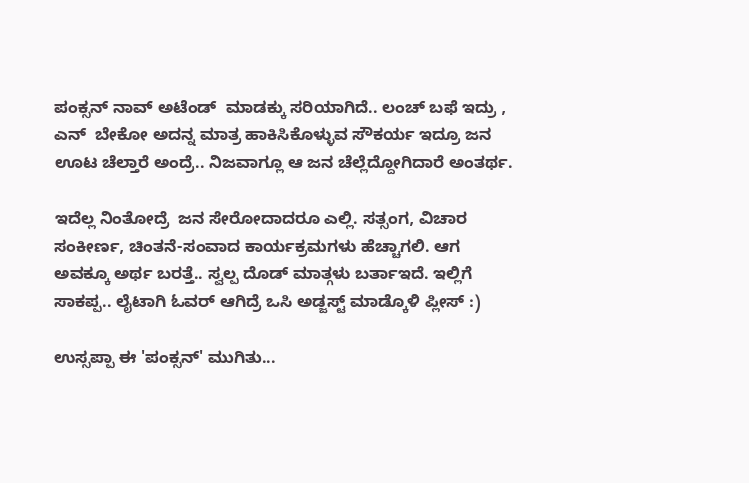ಪಂಕ್ಸನ್ ನಾವ್ ಅಟೆಂಡ್  ಮಾಡಕ್ಕು ಸರಿಯಾಗಿದೆ.. ಲಂಚ್ ಬಫೆ ಇದ್ರು , ಎನ್  ಬೇಕೋ ಅದನ್ನ ಮಾತ್ರ ಹಾಕಿಸಿಕೊಳ್ಳುವ ಸೌಕರ್ಯ ಇದ್ರೂ ಜನ ಊಟ ಚೆಲ್ತಾರೆ ಅಂದ್ರೆ.. ನಿಜವಾಗ್ಲೂ ಆ ಜನ ಚೆಲ್ಲೆದ್ದೋಗಿದಾರೆ ಅಂತರ್ಥ.

ಇದೆಲ್ಲ ನಿಂತೋದ್ರೆ  ಜನ ಸೇರೋದಾದರೂ ಎಲ್ಲಿ. ಸತ್ಸಂಗ, ವಿಚಾರ ಸಂಕೀರ್ಣ, ಚಿಂತನೆ-ಸಂವಾದ ಕಾರ್ಯಕ್ರಮಗಳು ಹೆಚ್ಚಾಗಲಿ. ಆಗ ಅವಕ್ಕೂ ಅರ್ಥ ಬರತ್ತೆ.. ಸ್ವಲ್ಪ ದೊಡ್ ಮಾತ್ಗಳು ಬರ್ತಾಇದೆ. ಇಲ್ಲಿಗೆ ಸಾಕಪ್ಪ.. ಲೈಟಾಗಿ ಓವರ್ ಆಗಿದ್ರೆ ಒಸಿ ಅಡ್ಜಸ್ಟ್ ಮಾಡ್ಕೊಳಿ ಪ್ಲೀಸ್ :)

ಉಸ್ಸಪ್ಪಾ ಈ 'ಪಂಕ್ಸನ್' ಮುಗಿತು...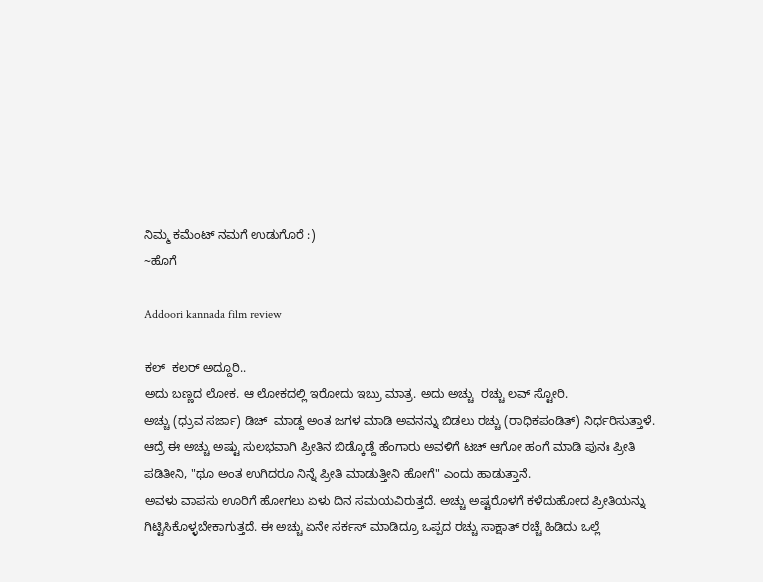ನಿಮ್ಮ ಕಮೆಂಟ್ ನಮಗೆ ಉಡುಗೊರೆ :)
~ಹೊಗೆ

Addoori kannada film review

ಕಲ್  ಕಲರ್ ಅದ್ದೂರಿ..
ಅದು ಬಣ್ಣದ ಲೋಕ. ಆ ಲೋಕದಲ್ಲಿ ಇರೋದು ಇಬ್ರು ಮಾತ್ರ. ಅದು ಅಚ್ಚು  ರಚ್ಚು ಲವ್ ಸ್ಟೋರಿ.
ಅಚ್ಚು (ಧ್ರುವ ಸರ್ಜಾ) ಡಿಚ್  ಮಾಡ್ದ ಅಂತ ಜಗಳ ಮಾಡಿ ಅವನನ್ನು ಬಿಡಲು ರಚ್ಚು (ರಾಧಿಕಪಂಡಿತ್) ನಿರ್ಧರಿಸುತ್ತಾಳೆ. ಆದ್ರೆ ಈ ಅಚ್ಚು ಅಷ್ಟು ಸುಲಭವಾಗಿ ಪ್ರೀತಿನ ಬಿಡ್ಕೊಡ್ದೆ ಹೆಂಗಾರು ಅವಳಿಗೆ ಟಚ್ ಆಗೋ ಹಂಗೆ ಮಾಡಿ ಪುನಃ ಪ್ರೀತಿ ಪಡಿತೀನಿ, "ಥೂ ಅಂತ ಉಗಿದರೂ ನಿನ್ನೆ ಪ್ರೀತಿ ಮಾಡುತ್ತೀನಿ ಹೋಗೆ" ಎಂದು ಹಾಡುತ್ತಾನೆ.
ಅವಳು ವಾಪಸು ಊರಿಗೆ ಹೋಗಲು ಏಳು ದಿನ ಸಮಯವಿರುತ್ತದೆ. ಅಚ್ಚು ಅಷ್ಟರೊಳಗೆ ಕಳೆದುಹೋದ ಪ್ರೀತಿಯನ್ನು ಗಿಟ್ಟಿಸಿಕೊಳ್ಳಬೇಕಾಗುತ್ತದೆ. ಈ ಅಚ್ಚು ಏನೇ ಸರ್ಕಸ್ ಮಾಡಿದ್ರೂ ಒಪ್ಪದ ರಚ್ಚು ಸಾಕ್ಷಾತ್ ರಚ್ಚೆ ಹಿಡಿದು ಒಲ್ಲೆ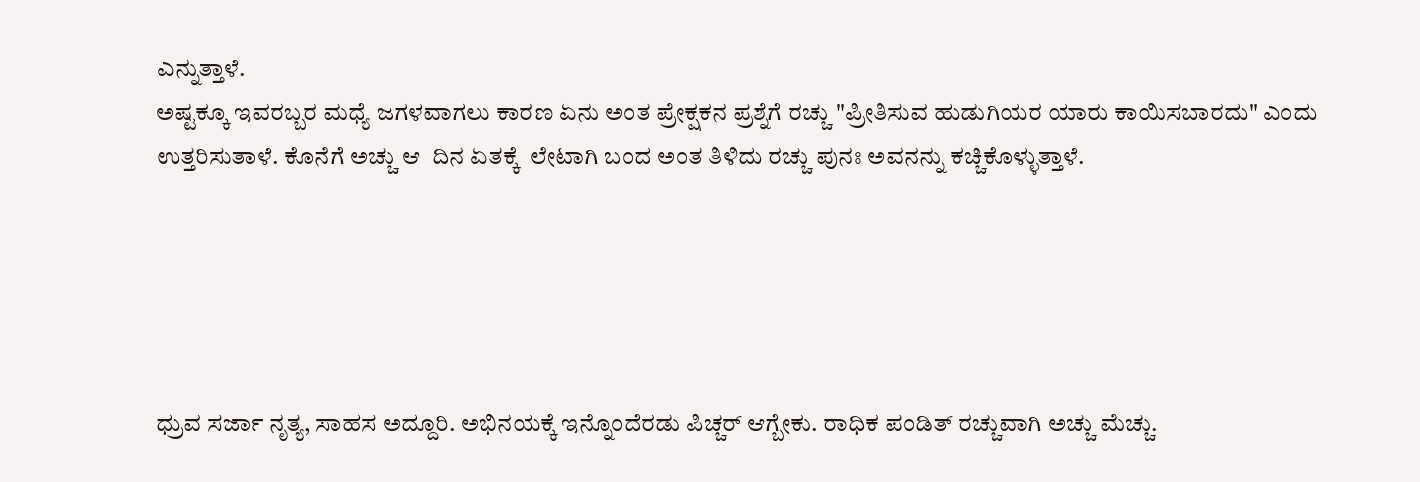ಎನ್ನುತ್ತಾಳೆ.
ಅಷ್ಟಕ್ಕೂ ಇವರಬ್ಬರ ಮಧ್ಯೆ ಜಗಳವಾಗಲು ಕಾರಣ ಏನು ಅಂತ ಪ್ರೇಕ್ಷಕನ ಪ್ರಶ್ನೆಗೆ ರಚ್ಚು "ಪ್ರೀತಿಸುವ ಹುಡುಗಿಯರ ಯಾರು ಕಾಯಿಸಬಾರದು" ಎಂದು ಉತ್ತರಿಸುತಾಳೆ. ಕೊನೆಗೆ ಅಚ್ಚು ಆ  ದಿನ ಏತಕ್ಕೆ  ಲೇಟಾಗಿ ಬಂದ ಅಂತ ತಿಳಿದು ರಚ್ಚು ಪುನಃ ಅವನನ್ನು ಕಚ್ಚಿಕೊಳ್ಳುತ್ತಾಳೆ.





ಧ್ರುವ ಸರ್ಜಾ ನೃತ್ಯ, ಸಾಹಸ ಅದ್ದೂರಿ. ಅಭಿನಯಕ್ಕೆ ಇನ್ನೊಂದೆರಡು ಪಿಚ್ಚರ್ ಆಗ್ಬೇಕು. ರಾಧಿಕ ಪಂಡಿತ್ ರಚ್ಚುವಾಗಿ ಅಚ್ಚು ಮೆಚ್ಚು.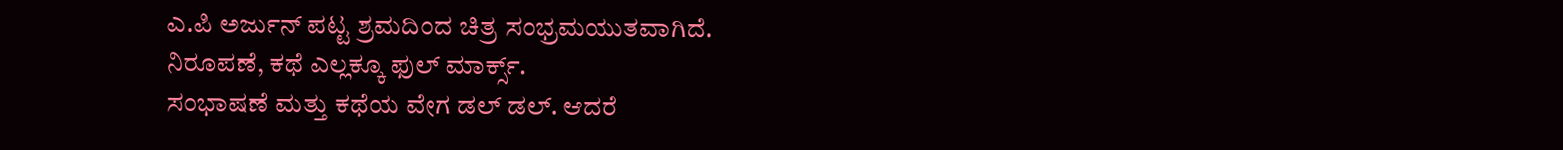ಎ.ಪಿ ಅರ್ಜುನ್ ಪಟ್ಟ ಶ್ರಮದಿಂದ ಚಿತ್ರ ಸಂಭ್ರಮಯುತವಾಗಿದೆ. ನಿರೂಪಣೆ, ಕಥೆ ಎಲ್ಲಕ್ಕೂ ಫುಲ್ ಮಾರ್ಕ್ಸ್.
ಸಂಭಾಷಣೆ ಮತ್ತು ಕಥೆಯ ವೇಗ ಡಲ್ ಡಲ್. ಆದರೆ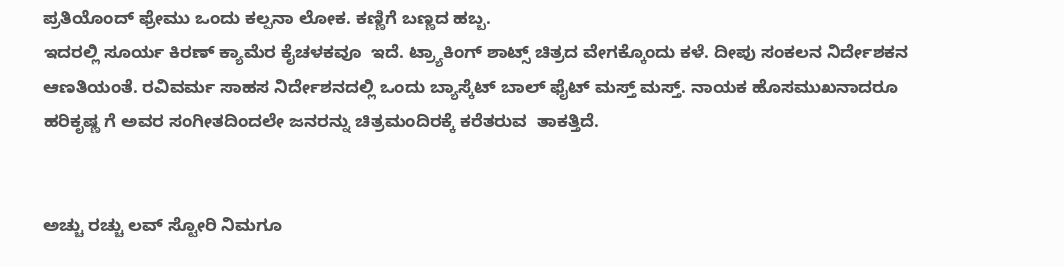ಪ್ರತಿಯೊಂದ್ ಫ್ರೇಮು ಒಂದು ಕಲ್ಪನಾ ಲೋಕ. ಕಣ್ಣಿಗೆ ಬಣ್ಣದ ಹಬ್ಬ.
ಇದರಲ್ಲಿ ಸೂರ್ಯ ಕಿರಣ್ ಕ್ಯಾಮೆರ ಕೈಚಳಕವೂ  ಇದೆ. ಟ್ರ್ಯಾಕಿಂಗ್ ಶಾಟ್ಸ್ ಚಿತ್ರದ ವೇಗಕ್ಕೊಂದು ಕಳೆ. ದೀಪು ಸಂಕಲನ ನಿರ್ದೇಶಕನ ಆಣತಿಯಂತೆ. ರವಿವರ್ಮ ಸಾಹಸ ನಿರ್ದೇಶನದಲ್ಲಿ ಒಂದು ಬ್ಯಾಸ್ಕೆಟ್ ಬಾಲ್ ಫೈಟ್ ಮಸ್ತ್ ಮಸ್ತ್. ನಾಯಕ ಹೊಸಮುಖನಾದರೂ ಹರಿಕೃಷ್ಣ ಗೆ ಅವರ ಸಂಗೀತದಿಂದಲೇ ಜನರನ್ನು ಚಿತ್ರಮಂದಿರಕ್ಕೆ ಕರೆತರುವ  ತಾಕತ್ತಿದೆ.


ಅಚ್ಚು ರಚ್ಚು ಲವ್ ಸ್ಟೋರಿ ನಿಮಗೂ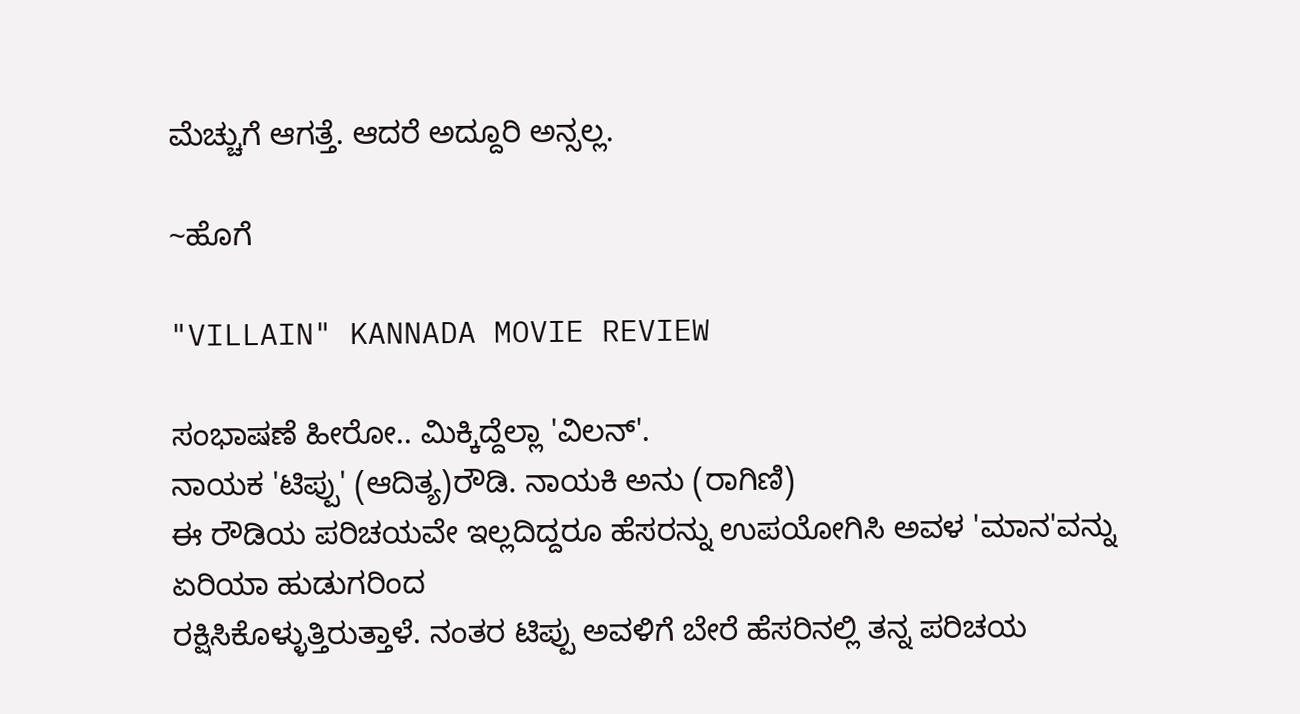ಮೆಚ್ಚುಗೆ ಆಗತ್ತೆ. ಆದರೆ ಅದ್ದೂರಿ ಅನ್ಸಲ್ಲ.

~ಹೊಗೆ

"VILLAIN" KANNADA MOVIE REVIEW

ಸಂಭಾಷಣೆ ಹೀರೋ.. ಮಿಕ್ಕಿದ್ದೆಲ್ಲಾ 'ವಿಲನ್'.
ನಾಯಕ 'ಟಿಪ್ಪು' (ಆದಿತ್ಯ)ರೌಡಿ. ನಾಯಕಿ ಅನು (ರಾಗಿಣಿ)
ಈ ರೌಡಿಯ ಪರಿಚಯವೇ ಇಲ್ಲದಿದ್ದರೂ ಹೆಸರನ್ನು ಉಪಯೋಗಿಸಿ ಅವಳ 'ಮಾನ'ವನ್ನು ಏರಿಯಾ ಹುಡುಗರಿಂದ
ರಕ್ಷಿಸಿಕೊಳ್ಳುತ್ತಿರುತ್ತಾಳೆ. ನಂತರ ಟಿಪ್ಪು ಅವಳಿಗೆ ಬೇರೆ ಹೆಸರಿನಲ್ಲಿ ತನ್ನ ಪರಿಚಯ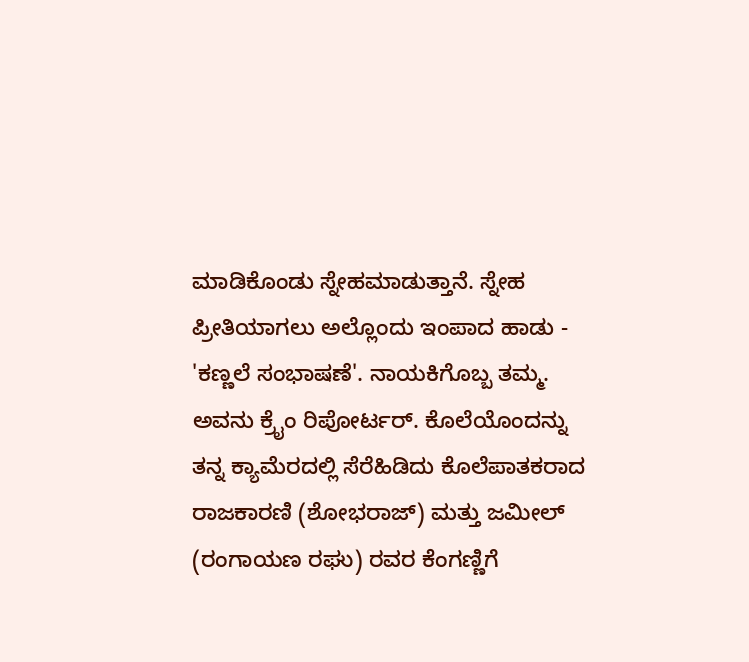ಮಾಡಿಕೊಂಡು ಸ್ನೇಹಮಾಡುತ್ತಾನೆ. ಸ್ನೇಹ ಪ್ರೀತಿಯಾಗಲು ಅಲ್ಲೊಂದು ಇಂಪಾದ ಹಾಡು - 'ಕಣ್ಣಲೆ ಸಂಭಾಷಣೆ'. ನಾಯಕಿಗೊಬ್ಬ ತಮ್ಮ.
ಅವನು ಕ್ರೈಂ ರಿಪೋರ್ಟರ್. ಕೊಲೆಯೊಂದನ್ನು ತನ್ನ ಕ್ಯಾಮೆರದಲ್ಲಿ ಸೆರೆಹಿಡಿದು ಕೊಲೆಪಾತಕರಾದ ರಾಜಕಾರಣಿ (ಶೋಭರಾಜ್) ಮತ್ತು ಜಮೀಲ್ (ರಂಗಾಯಣ ರಘು) ರವರ ಕೆಂಗಣ್ಣಿಗೆ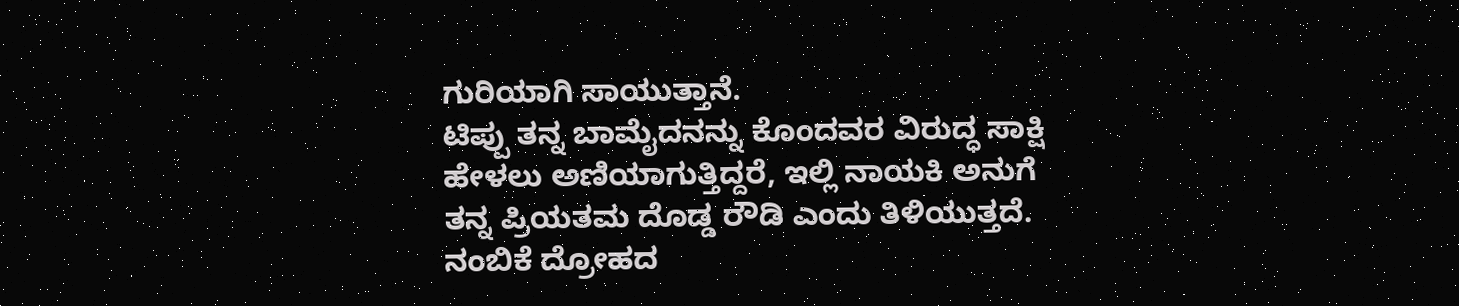ಗುರಿಯಾಗಿ ಸಾಯುತ್ತಾನೆ.
ಟಿಪ್ಪು ತನ್ನ ಬಾಮೈದನನ್ನು ಕೊಂದವರ ವಿರುದ್ಧ ಸಾಕ್ಷಿ ಹೇಳಲು ಅಣಿಯಾಗುತ್ತಿದ್ದರೆ, ಇಲ್ಲಿ ನಾಯಕಿ ಅನುಗೆ ತನ್ನ ಪ್ರಿಯತಮ ದೊಡ್ಡ ರೌಡಿ ಎಂದು ತಿಳಿಯುತ್ತದೆ. ನಂಬಿಕೆ ದ್ರೋಹದ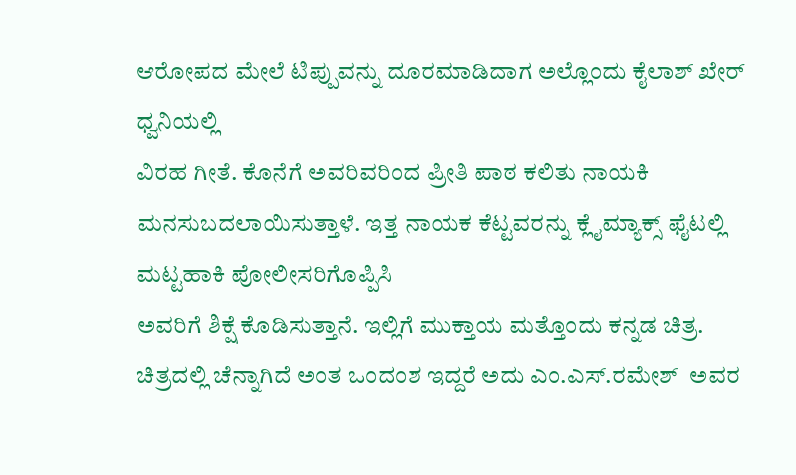ಆರೋಪದ ಮೇಲೆ ಟಿಪ್ಪುವನ್ನು ದೂರಮಾಡಿದಾಗ ಅಲ್ಲೊಂದು ಕೈಲಾಶ್ ಖೇರ್ ಧ್ವನಿಯಲ್ಲಿ
ವಿರಹ ಗೀತೆ. ಕೊನೆಗೆ ಅವರಿವರಿಂದ ಪ್ರೀತಿ ಪಾಠ ಕಲಿತು ನಾಯಕಿ ಮನಸುಬದಲಾಯಿಸುತ್ತಾಳೆ. ಇತ್ತ ನಾಯಕ ಕೆಟ್ಟವರನ್ನು ಕ್ಲೈಮ್ಯಾಕ್ಸ್ ಫೈಟಲ್ಲಿ  ಮಟ್ಟಹಾಕಿ ಪೋಲೀಸರಿಗೊಪ್ಪಿಸಿ
ಅವರಿಗೆ ಶಿಕ್ಷೆ ಕೊಡಿಸುತ್ತಾನೆ. ಇಲ್ಲಿಗೆ ಮುಕ್ತಾಯ ಮತ್ತೊಂದು ಕನ್ನಡ ಚಿತ್ರ.
ಚಿತ್ರದಲ್ಲಿ ಚೆನ್ನಾಗಿದೆ ಅಂತ ಒಂದಂಶ ಇದ್ದರೆ ಅದು ಎಂ.ಎಸ್.ರಮೇಶ್  ಅವರ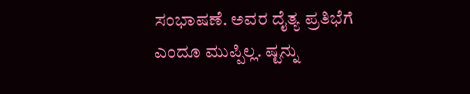ಸಂಭಾಷಣೆ. ಅವರ ದೈತ್ಯ ಪ್ರತಿಭೆಗೆ ಎಂದೂ ಮುಪ್ಪಿಲ್ಲ. ಷ್ಟನ್ನು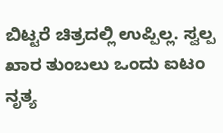ಬಿಟ್ಟರೆ ಚಿತ್ರದಲ್ಲಿ ಉಪ್ಪಿಲ್ಲ. ಸ್ವಲ್ಪ ಖಾರ ತುಂಬಲು ಒಂದು ಐಟಂ ನೃತ್ಯ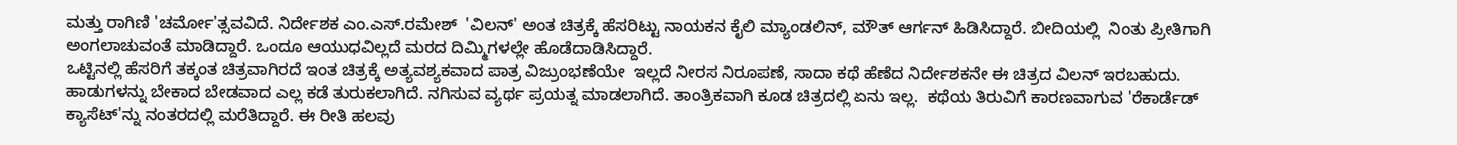ಮತ್ತು ರಾಗಿಣಿ 'ಚರ್ಮೋ'ತ್ಸವವಿದೆ. ನಿರ್ದೇಶಕ ಎಂ.ಎಸ್.ರಮೇಶ್  'ವಿಲನ್' ಅಂತ ಚಿತ್ರಕ್ಕೆ ಹೆಸರಿಟ್ಟು ನಾಯಕನ ಕೈಲಿ ಮ್ಯಾಂಡಲಿನ್, ಮೌತ್ ಆರ್ಗನ್ ಹಿಡಿಸಿದ್ದಾರೆ. ಬೀದಿಯಲ್ಲಿ  ನಿಂತು ಪ್ರೀತಿಗಾಗಿ ಅಂಗಲಾಚುವಂತೆ ಮಾಡಿದ್ದಾರೆ. ಒಂದೂ ಆಯುಧವಿಲ್ಲದೆ ಮರದ ದಿಮ್ಮಿಗಳಲ್ಲೇ ಹೊಡೆದಾಡಿಸಿದ್ದಾರೆ.
ಒಟ್ಟಿನಲ್ಲಿ ಹೆಸರಿಗೆ ತಕ್ಕಂತ ಚಿತ್ರವಾಗಿರದೆ ಇಂತ ಚಿತ್ರಕ್ಕೆ ಅತ್ಯವಶ್ಯಕವಾದ ಪಾತ್ರ ವಿಜ್ರುಂಭಣೆಯೇ  ಇಲ್ಲದೆ ನೀರಸ ನಿರೂಪಣೆ, ಸಾದಾ ಕಥೆ ಹೆಣೆದ ನಿರ್ದೇಶಕನೇ ಈ ಚಿತ್ರದ ವಿಲನ್ ಇರಬಹುದು.
ಹಾಡುಗಳನ್ನು ಬೇಕಾದ ಬೇಡವಾದ ಎಲ್ಲ ಕಡೆ ತುರುಕಲಾಗಿದೆ. ನಗಿಸುವ ವ್ಯರ್ಥ ಪ್ರಯತ್ನ ಮಾಡಲಾಗಿದೆ. ತಾಂತ್ರಿಕವಾಗಿ ಕೂಡ ಚಿತ್ರದಲ್ಲಿ ಏನು ಇಲ್ಲ.  ಕಥೆಯ ತಿರುವಿಗೆ ಕಾರಣವಾಗುವ 'ರೆಕಾರ್ಡೆಡ್ ಕ್ಯಾಸೆಟ್'ನ್ನು ನಂತರದಲ್ಲಿ ಮರೆತಿದ್ದಾರೆ. ಈ ರೀತಿ ಹಲವು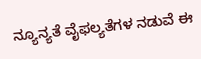ನ್ಯೂನ್ಯತೆ ವೈಫಲ್ಯತೆಗಳ ನಡುವೆ ಈ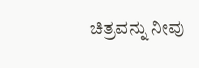ಚಿತ್ರವನ್ನು ನೀವು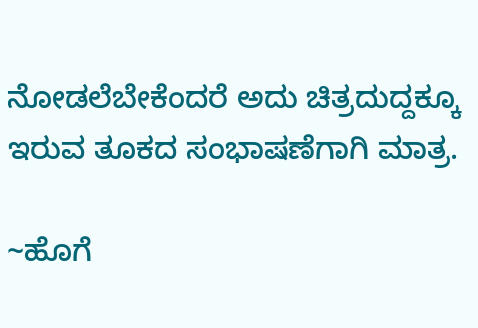ನೋಡಲೆಬೇಕೆಂದರೆ ಅದು ಚಿತ್ರದುದ್ದಕ್ಕೂ ಇರುವ ತೂಕದ ಸಂಭಾಷಣೆಗಾಗಿ ಮಾತ್ರ.

~ಹೊಗೆ